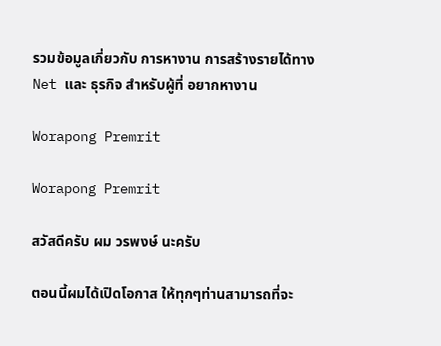รวมข้อมูลเกี่ยวกับ การหางาน การสร้างรายได้ทางNet และ ธุรกิจ สำหรับผู้ที่ อยากหางาน

Worapong Premrit

Worapong Premrit

สวัสดีครับ ผม วรพงษ์ นะครับ

ตอนนี้ผมได้เปิดโอกาส ให้ทุกๆท่านสามารถที่จะ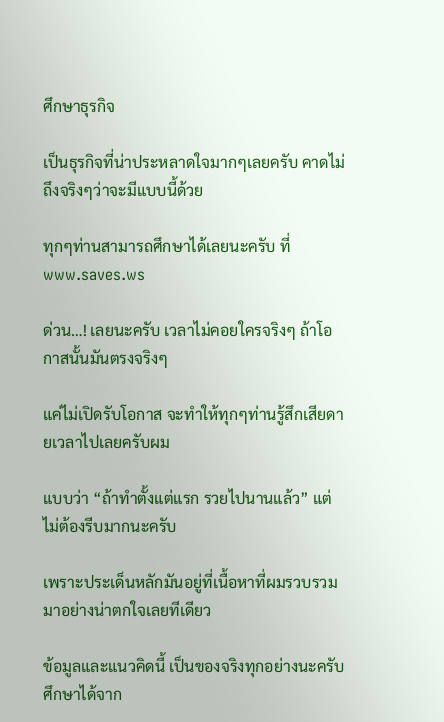ศึกษาธุรกิจ

เป็นธุรกิจที่น่าประหลาดใจมากๆเลยครับ คาดไม่ถึงจริงๆว่าจะมีแบบนี้ด้วย

ทุกๆท่านสามารถศึกษาได้เลยนะครับ ที่ www.saves.ws

ด่วน…! เลยนะครับ เวลาไม่คอยใครจริงๆ ถ้าโอกาสนั้นมันตรงจริงๆ

แค่ไม่เปิดรับโอกาส จะทำให้ทุกๆท่านรู้สึกเสียดายเวลาไปเลยครับผม

แบบว่า “ถ้าทำตั้งแต่แรก รวยไปนานแล้ว” แต่ไม่ต้องรีบมากนะครับ

เพราะประเด็นหลักมันอยู่ที่เนื้อหาที่ผมรวบรวมมาอย่างน่าตกใจเลยทีเดียว

ข้อมูลและแนวคิดนี้ เป็นของจริงทุกอย่างนะครับ ศึกษาได้จาก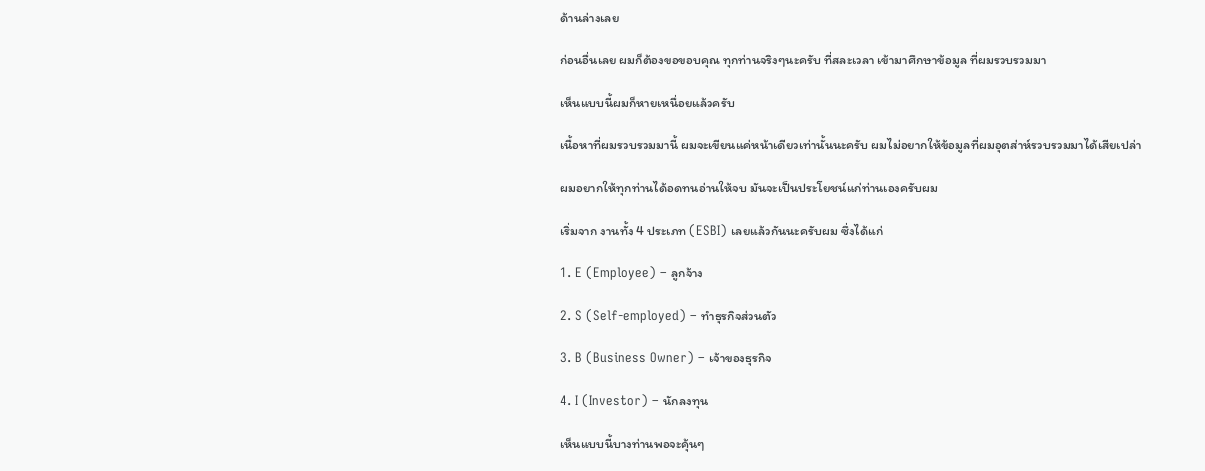ด้านล่างเลย

ก่อนอื่นเลย ผมก็ต้องขอขอบคุณ ทุกท่านจริงๆนะครับ ที่สละเวลา เข้ามาศึกษาข้อมูล ที่ผมรวบรวมมา

เห็นแบบนี้ผมก็หายเหนื่อยแล้วครับ

เนื้อหาที่ผมรวบรวมมานี้ ผมจะเขียนแค่หน้าเดียวเท่านั้นนะครับ ผมไม่อยากให้ข้อมูลที่ผมอุตส่าห์รวบรวมมาได้เสียเปล่า

ผมอยากให้ทุกท่านได้อดทนอ่านให้จบ มันจะเป็นประโยชน์แก่ท่านเองครับผม

เริ่มจาก งานทั้ง 4 ประเภท (ESBI) เลยแล้วกันนะครับผม ซึ่งได้แก่

1. E (Employee) – ลูกจ้าง

2. S (Self-employed) – ทำธุรกิจส่วนตัว

3. B (Business Owner) – เจ้าของธุรกิจ

4. I (Investor) – นักลงทุน

เห็นแบบนี้บางท่านพอจะคุ้นๆ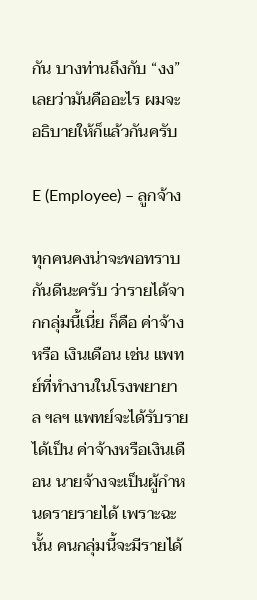กัน บางท่านถึงกับ “งง” เลยว่ามันคืออะไร ผมจะอธิบายให้ก็แล้วกันครับ

E (Employee) – ลูกจ้าง

ทุกคนคงน่าจะพอทราบกันดีนะครับ ว่ารายได้จากกลุ่มนี้เนี่ย ก็คือ ค่าจ้าง หรือ เงินเดือน เช่น แพทย์ที่ทำงานในโรงพยายาล ฯลฯ แพทย์จะได้รับรายได้เป็น ค่าจ้างหรือเงินเดือน นายจ้างจะเป็นผู้กำหนดรายรายได้ เพราะฉะนั้น คนกลุ่มนี้จะมีรายได้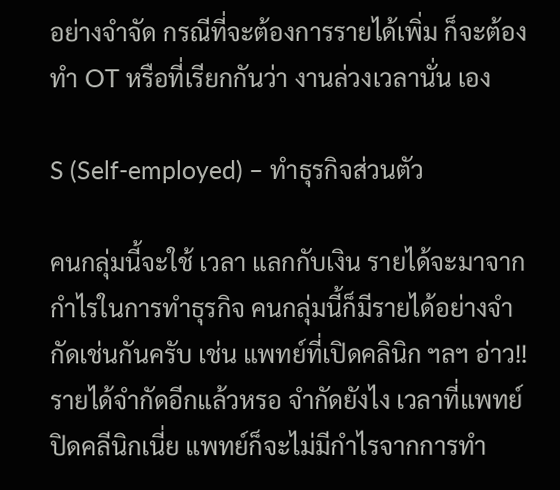อย่างจำจัด กรณีที่จะต้องการรายได้เพิ่ม ก็จะต้องทำ OT หรือที่เรียกกันว่า งานล่วงเวลานั่น เอง

S (Self-employed) – ทำธุรกิจส่วนตัว

คนกลุ่มนี้จะใช้ เวลา แลกกับเงิน รายได้จะมาจากกำไรในการทำธุรกิจ คนกลุ่มนี้ก็มีรายได้อย่างจำกัดเช่นกันครับ เช่น แพทย์ที่เปิดคลินิก ฯลฯ อ่าว!! รายได้จำกัดอีกแล้วหรอ จำกัดยังไง เวลาที่แพทย์ปิดคลีนิกเนี่ย แพทย์ก็จะไม่มีกำไรจากการทำ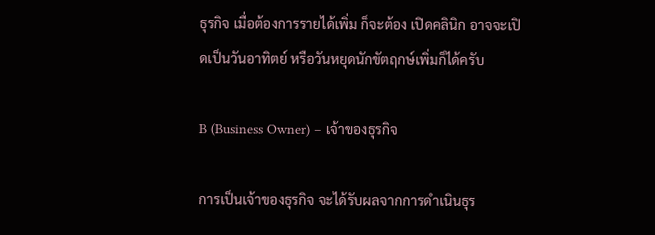ธุรกิจ เมื่อต้องการรายได้เพิ่ม ก็จะต้อง เปิดคลินิก อาจจะเปิดเป็นวันอาทิตย์ หรือวันหยุดนักขัตฤกษ์เพิ่มก็ได้ครับ

B (Business Owner) – เจ้าของธุรกิจ

การเป็นเจ้าของธุรกิจ จะได้รับผลจากการดำเนินธุร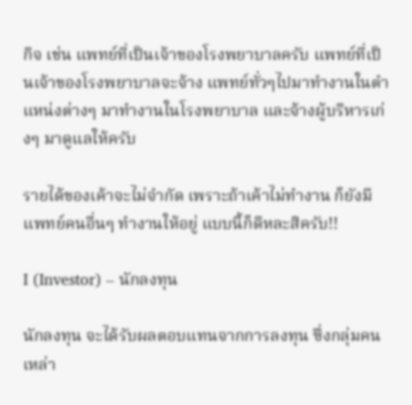กิจ เช่น แพทย์ที่เป็นเจ้าของโรงพยาบาลครับ แพทย์ที่เป็นเจ้าของโรงพยาบาลจะจ้าง แพทย์ทั่วๆไปมาทำงานในตำแหน่งต่างๆ มาทำงานในโรงพยาบาล และจ้างผู้บริหารเก่งๆ มาดูแลให้ครับ

รายได้ของเค้าจะไม่จำกัด เพราะถ้าเค้าไม่ทำงาน ก็ยังมีแพทย์คนอื่นๆ ทำงานให้อยู่ แบบนี้ก็ดีหละสิครับ!!

I (Investor) – นักลงทุน

นักลงทุน จะได้รับผลตอบแทนจากการลงทุน ซึ่งกลุ่มคนเหล่า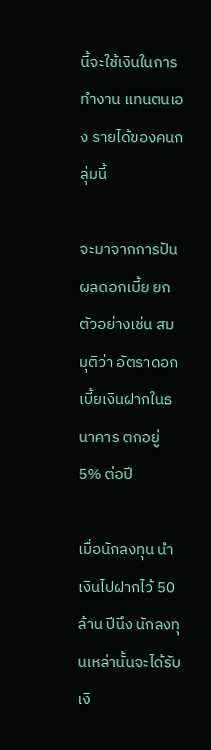นี้จะใช้เงินในการทำงาน แทนตนเอง รายได้ของคนกลุ่มนี้

จะมาจากการปันผลดอกเบี้ย ยกตัวอย่างเช่น สมมุติว่า อัตราดอกเบี้ยเงินฝากในธนาคาร ตกอยู่ 5% ต่อปี

เมื่อนักลงทุน นำเงินไปฝากไว้ 50ล้าน ปีนึง นักลงทุนเหล่านั้นจะได้รับเงิ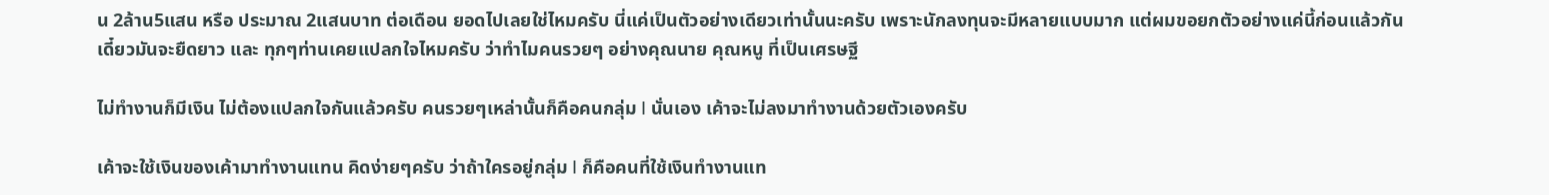น 2ล้าน5แสน หรือ ประมาณ 2แสนบาท ต่อเดือน ยอดไปเลยใช่ไหมครับ นี่แค่เป็นตัวอย่างเดียวเท่านั้นนะครับ เพราะนักลงทุนจะมีหลายแบบมาก แต่ผมขอยกตัวอย่างแค่นี้ก่อนแล้วกัน เดี๋ยวมันจะยืดยาว และ ทุกๆท่านเคยแปลกใจไหมครับ ว่าทำไมคนรวยๆ อย่างคุณนาย คุณหนู ที่เป็นเศรษฐี

ไม่ทำงานก็มีเงิน ไม่ต้องแปลกใจกันแล้วครับ คนรวยๆเหล่านั้นก็คือคนกลุ่ม I นั่นเอง เค้าจะไม่ลงมาทำงานด้วยตัวเองครับ

เค้าจะใช้เงินของเค้ามาทำงานแทน คิดง่ายๆครับ ว่าถ้าใครอยู่กลุ่ม I ก็คือคนที่ใช้เงินทำงานแท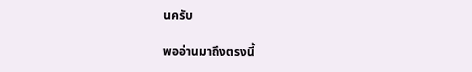นครับ

พออ่านมาถึงตรงนี้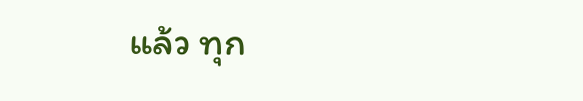แล้ว ทุก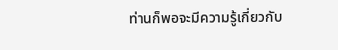ท่านก็พอจะมีความรู้เกี่ยวกับ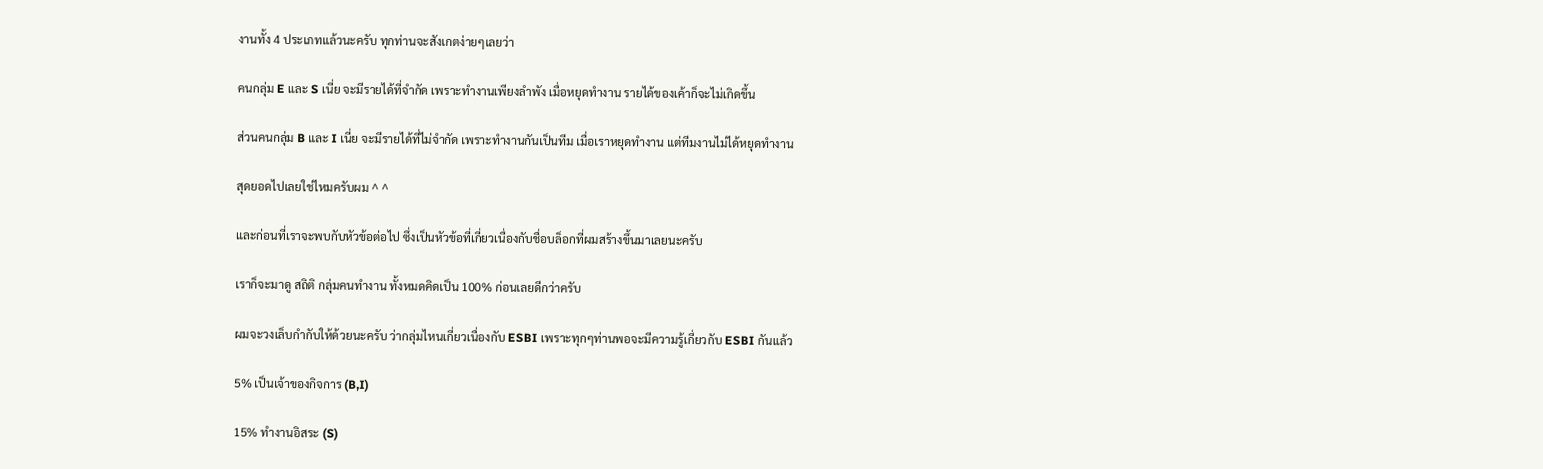งานทั้ง 4 ประเภทแล้วนะครับ ทุกท่านจะสังเกตง่ายๆเลยว่า

คนกลุ่ม E และ S เนี่ย จะมีรายได้ที่จำกัด เพราะทำงานเพียงลำพัง เมื่อหยุดทำงาน รายได้ของเค้าก็จะไม่เกิดขึ้น

ส่วนคนกลุ่ม B และ I เนี่ย จะมีรายได้ที่ไม่จำกัด เพราะทำงานกันเป็นทีม เมื่อเราหยุดทำงาน แต่ทีมงานไม่ได้หยุดทำงาน

สุดยอดไปเลยใช่ไหมครับผม ^ ^

และก่อนที่เราจะพบกับหัวข้อต่อไป ซึ่งเป็นหัวข้อที่เกี่ยวเนื่องกับชื่อบล็อกที่ผมสร้างขึ้นมาเลยนะครับ

เราก็จะมาดู สถิติ กลุ่มคนทำงาน ทั้งหมดคิดเป็น 100% ก่อนเลยดีกว่าครับ

ผมจะวงเล็บกำกับให้ด้วยนะครับ ว่ากลุ่มไหนเกี่ยวเนื่องกับ ESBI เพราะทุกๆท่านพอจะมีความรู้เกี่ยวกับ ESBI กันแล้ว

5% เป็นเจ้าของกิจการ (B,I)

15% ทำงานอิสระ (S)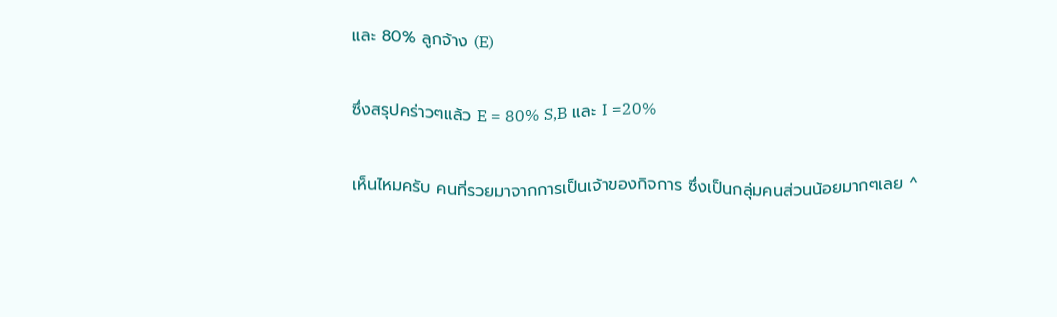และ 80% ลูกจ้าง (E)

ซึ่งสรุปคร่าวๆแล้ว E = 80% S,B และ I =20%

เห็นไหมครับ คนที่รวยมาจากการเป็นเจ้าของกิจการ ซึ่งเป็นกลุ่มคนส่วนน้อยมากๆเลย ^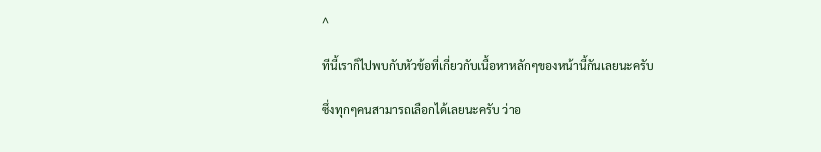^

ทีนี้เราก็ไปพบกับหัวข้อที่เกี่ยวกับเนื้อหาหลักๆของหน้านี้กันเลยนะครับ

ซึ่งทุกๆคนสามารถเลือกได้เลยนะครับ ว่าอ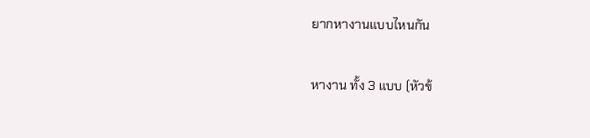ยากหางานแบบไหนกัน

หางาน ทั้ง 3 แบบ (หัวข้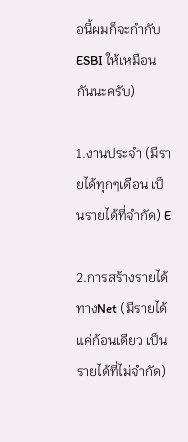อนี้ผมก็จะกำกับ ESBI ให้เหมือนกันนะครับ)

1.งานประจำ (มีรายได้ทุกๆเดือน เป็นรายได้ที่จำกัด) E

2.การสร้างรายได้ทางNet (มีรายได้แค่ก้อนเดียว เป็นรายได้ที่ไม่จำกัด)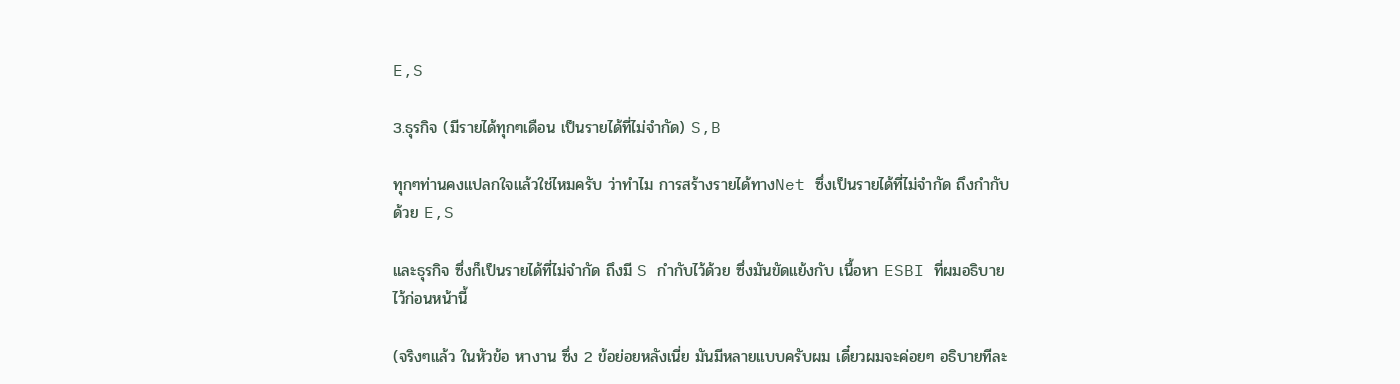E,S

3.ธุรกิจ (มีรายได้ทุกๆเดือน เป็นรายได้ที่ไม่จำกัด) S,B

ทุกๆท่านคงแปลกใจแล้วใช่ไหมครับ ว่าทำไม การสร้างรายได้ทางNet ซึ่งเป็นรายได้ที่ไม่จำกัด ถึงกำกับด้วย E,S

และธุรกิจ ซึ่งก็เป็นรายได้ที่ไม่จำกัด ถึงมี S กำกับไว้ด้วย ซึ่งมันขัดแย้งกับ เนื้อหา ESBI ที่ผมอธิบายไว้ก่อนหน้านี้

(จริงๆแล้ว ในหัวข้อ หางาน ซึ่ง 2 ข้อย่อยหลังเนี่ย มันมีหลายแบบครับผม เดี๋ยวผมจะค่อยๆ อธิบายทีละ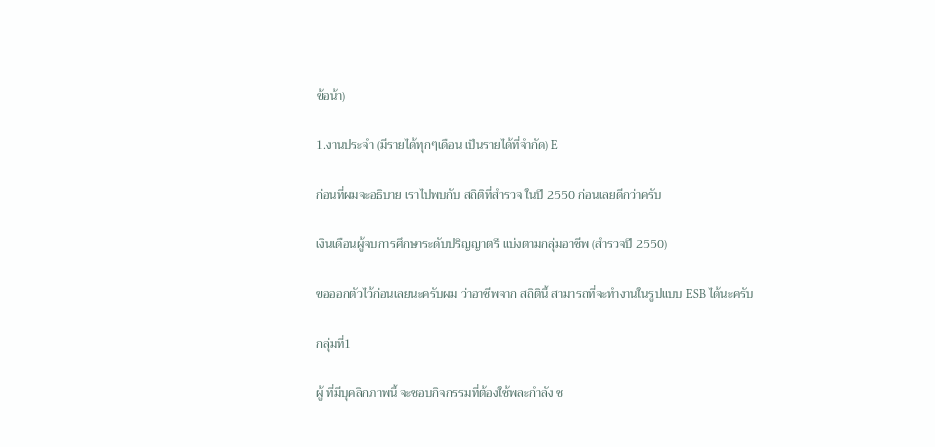ข้อน้า)

1.งานประจำ (มีรายได้ทุกๆเดือน เป็นรายได้ที่จำกัด) E

ก่อนที่ผมจะอธิบาย เราไปพบกับ สถิติที่สำรวจ ในปี 2550 ก่อนเลยดีกว่าครับ

เงินเดือนผู้จบการศึกษาระดับปริญญาตรี แบ่งตามกลุ่มอาชีพ (สำรวจปี 2550)

ขอออกตัวไว้ก่อนเลยนะครับผม ว่าอาชีพจาก สถิตินี้ สามารถที่จะทำงานในรูปแบบ ESB ได้นะครับ

กลุ่มที่1

ผู้ ที่มีบุคลิกภาพนี้ จะชอบกิจกรรมที่ต้องใช้พละกำลัง ช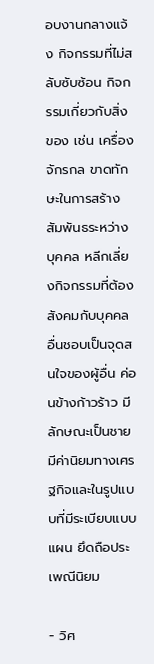อบงานกลางแจ้ง กิจกรรมที่ไม่สลับซับซ้อน กิจกรรมเกี่ยวกับสิ่งของ เช่น เครื่องจักรกล ขาดทักษะในการสร้างสัมพันธระหว่างบุคคล หลีกเลี่ยงกิจกรรมที่ต้องสังคมกับบุคคลอื่นชอบเป็นจุดสนใจของผู้อื่น ค่อนข้างก้าวร้าว มีลักษณะเป็นชาย มีค่านิยมทางเศรฐกิจและในรูปแบบที่มีระเบียบแบบแผน ยึดถือประเพณีนิยม

- วิศ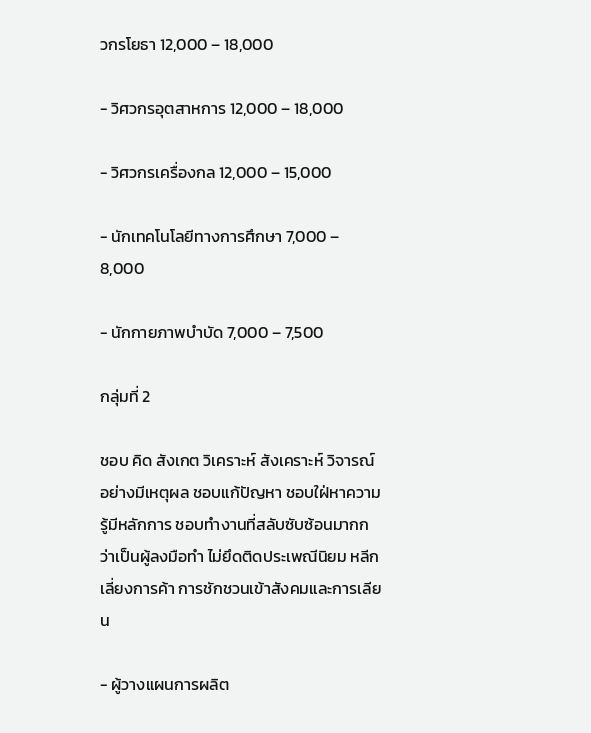วกรโยธา 12,000 – 18,000

- วิศวกรอุตสาหการ 12,000 – 18,000

- วิศวกรเครื่องกล 12,000 – 15,000

- นักเทคโนโลยีทางการศึกษา 7,000 – 8,000

- นักกายภาพบำบัด 7,000 – 7,500

กลุ่มที่ 2

ชอบ คิด สังเกต วิเคราะห์ สังเคราะห์ วิจารณ์อย่างมีเหตุผล ชอบแก้ปัญหา ชอบใฝ่หาความรู้มีหลักการ ชอบทำงานที่สลับซับซ้อนมากกว่าเป็นผู้ลงมือทำ ไม่ยึดติดประเพณีนิยม หลีกเลี่ยงการค้า การชักชวนเข้าสังคมและการเลียน

- ผู้วางแผนการผลิต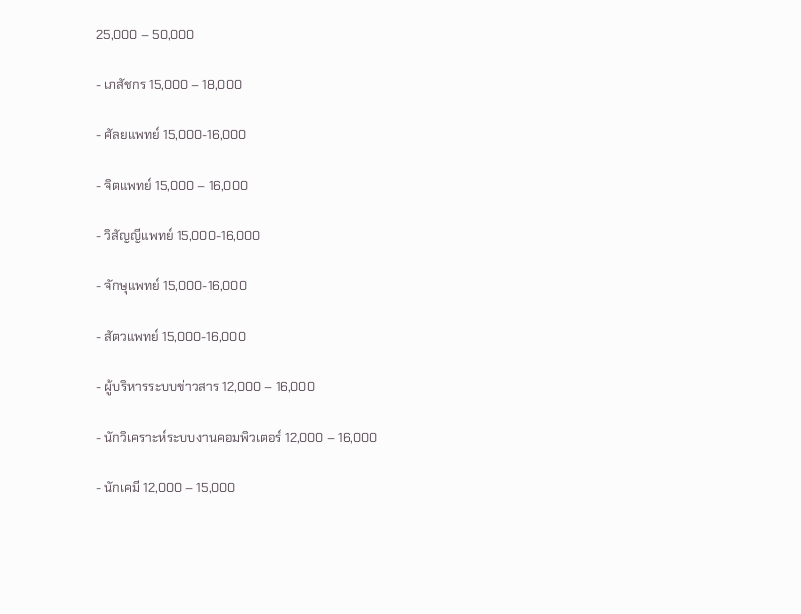25,000 – 50,000

- เภสัชกร 15,000 – 18,000

- ศัลยแพทย์ 15,000-16,000

- จิตแพทย์ 15,000 – 16,000

- วิสัญญีแพทย์ 15,000-16,000

- จักษุแพทย์ 15,000-16,000

- สัตวแพทย์ 15,000-16,000

- ผู้บริหารระบบข่าวสาร 12,000 – 16,000

- นักวิเคราะห์ระบบงานคอมพิวเตอร์ 12,000 – 16,000

- นักเคมี 12,000 – 15,000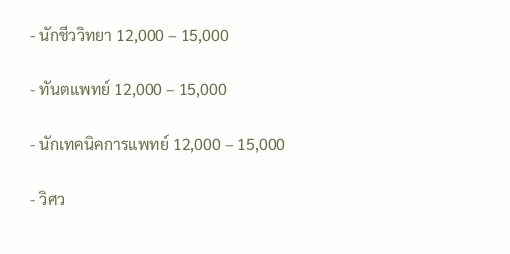- นักชีววิทยา 12,000 – 15,000

- ทันตแพทย์ 12,000 – 15,000

- นักเทคนิคการแพทย์ 12,000 – 15,000

- วิศว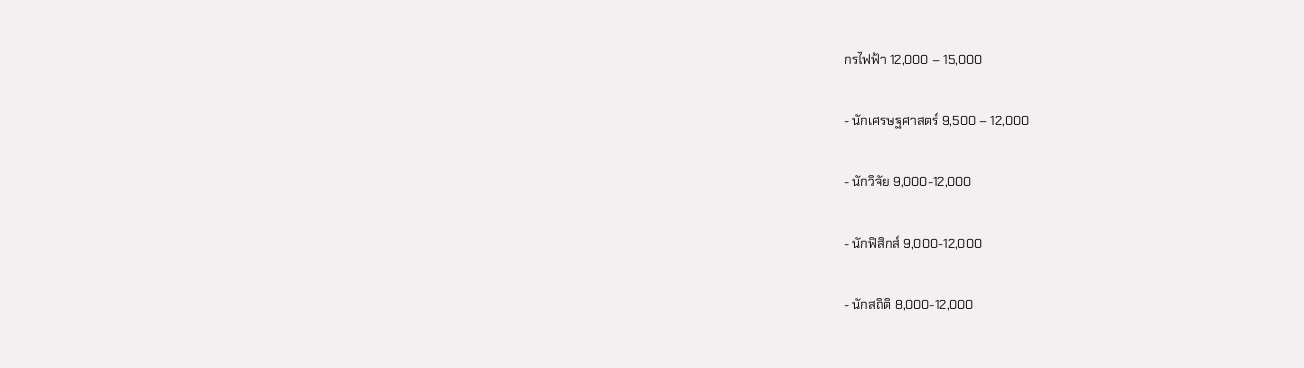กรไฟฟ้า 12,000 – 15,000

- นักเศรษฐศาสตร์ 9,500 – 12,000

- นักวิจัย 9,000-12,000

- นักฟิสิกส์ 9,000-12,000

- นักสถิติ 8,000-12,000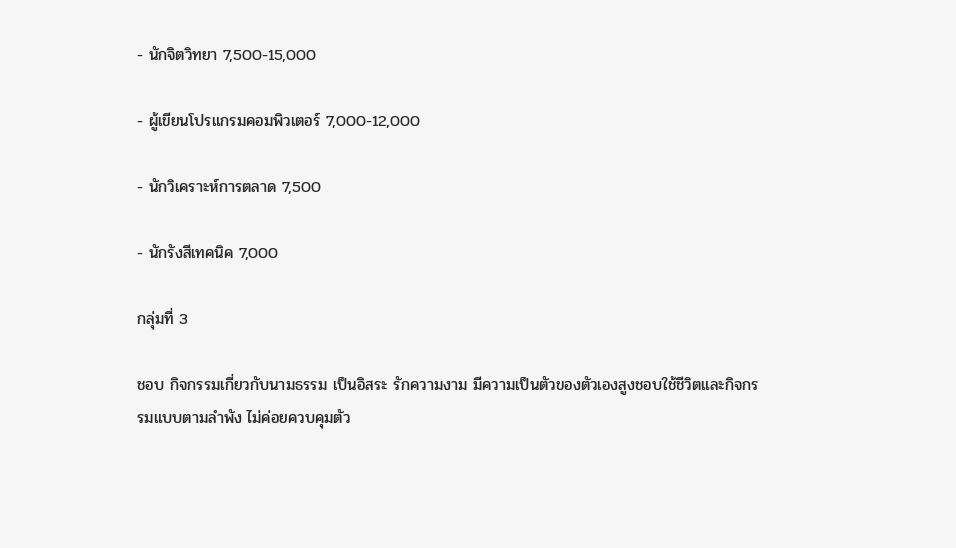- นักจิตวิทยา 7,500-15,000

- ผู้เขียนโปรแกรมคอมพิวเตอร์ 7,000-12,000

- นักวิเคราะห์การตลาด 7,500

- นักรังสีเทคนิค 7,000

กลุ่มที่ 3

ชอบ กิจกรรมเกี่ยวกับนามธรรม เป็นอิสระ รักความงาม มีความเป็นตัวของตัวเองสูงชอบใช้ชีวิตและกิจกรรมแบบตามลำพัง ไม่ค่อยควบคุมตัว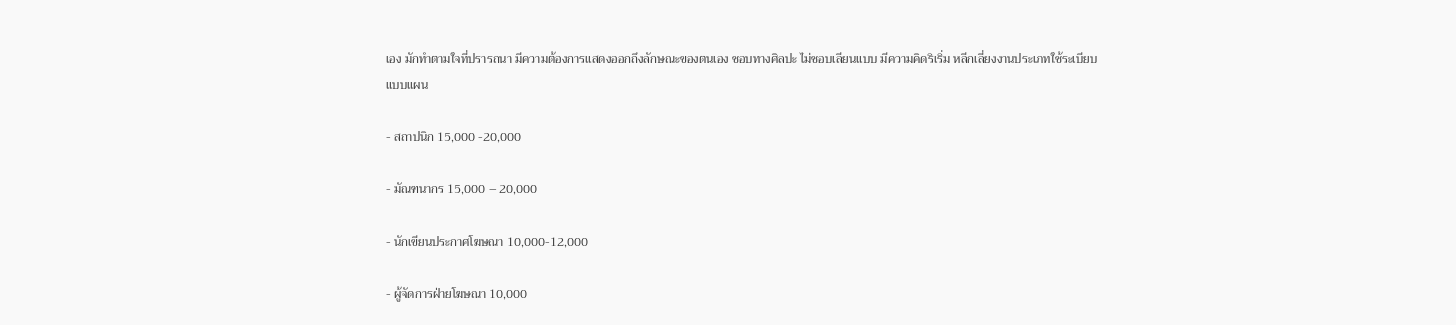เอง มักทำตามใจที่ปรารถนา มีความต้องการแสดงออกถึงลักษณะของตนเอง ชอบทางศิลปะ ไม่ชอบเลียนแบบ มีความคิดริเริ่ม หลีกเลี่ยงงานประเภทใช้ระเบียบแบบแผน

- สถาปนิก 15,000 -20,000

- มัณฑนากร 15,000 – 20,000

- นักเขียนประกาศโฆษณา 10,000-12,000

- ผู้จัดการฝ่ายโฆษณา 10,000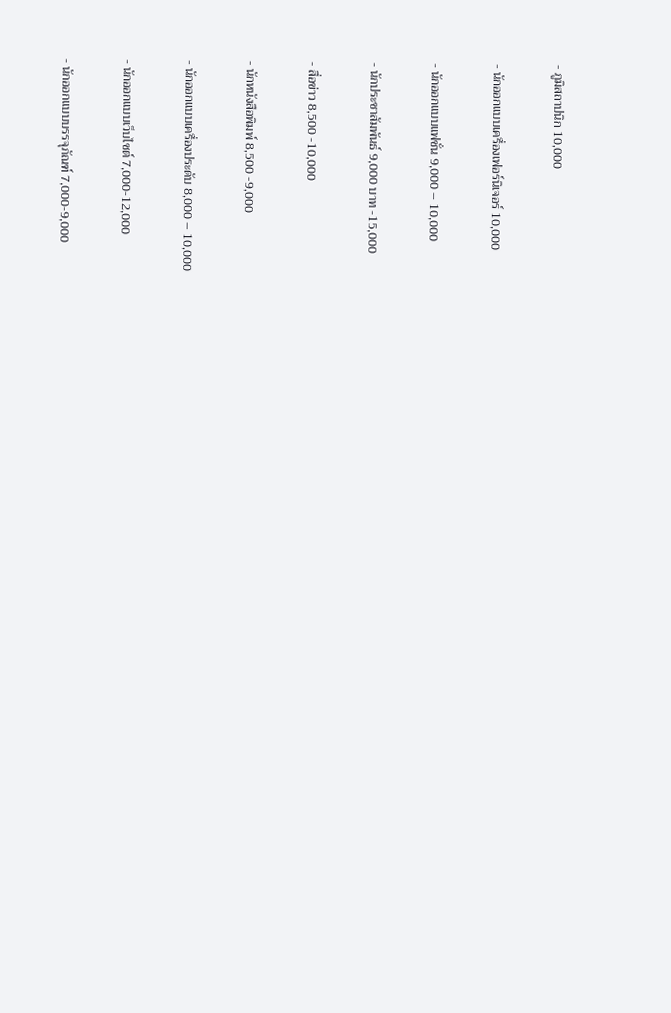- ภูมิสถาปนิก 10,000

- นักออกแบบเครื่องเฟอร์นิเจอร์ 10,000

- นักออกแบบแฟชั่น 9,000 – 10,000

- นักประชาสัมพันธ์ 9,000 บาท -15,000

- สื่อข่าว 8,500 -10,000

- นักหนังสือพิมพ์ 8,500 -9,000

- นักออกแบบเครื่องประดับ 8,000 – 10,000

- นักออกแบบเว็บไซต์ 7,000-12,000

- นักออกแบบบรรจุภัณฑ์ 7,000-9,000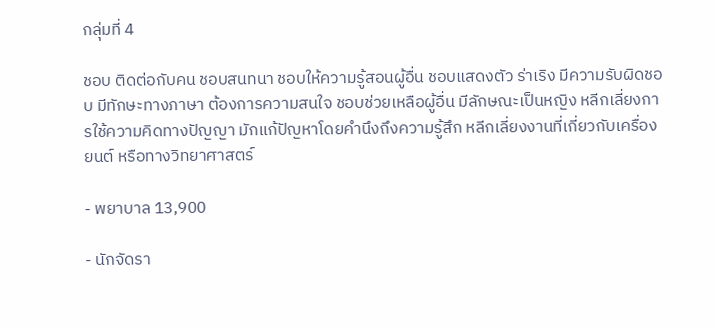กลุ่มที่ 4

ชอบ ติดต่อกับคน ชอบสนทนา ชอบให้ความรู้สอนผู้อื่น ชอบแสดงตัว ร่าเริง มีความรับผิดชอบ มีทักษะทางภาษา ต้องการความสนใจ ชอบช่วยเหลือผู้อื่น มีลักษณะเป็นหญิง หลีกเลี่ยงการใช้ความคิดทางปัญญา มักแก้ปัญหาโดยคำนึงถึงความรู้สึก หลีกเลี่ยงงานที่เกี่ยวกับเครื่องยนต์ หรือทางวิทยาศาสตร์

- พยาบาล 13,900

- นักจัดรา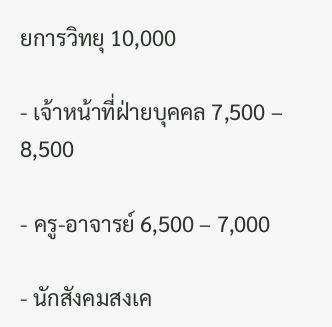ยการวิทยุ 10,000

- เจ้าหน้าที่ฝ่ายบุคคล 7,500 – 8,500

- ครู-อาจารย์ 6,500 – 7,000

- นักสังคมสงเค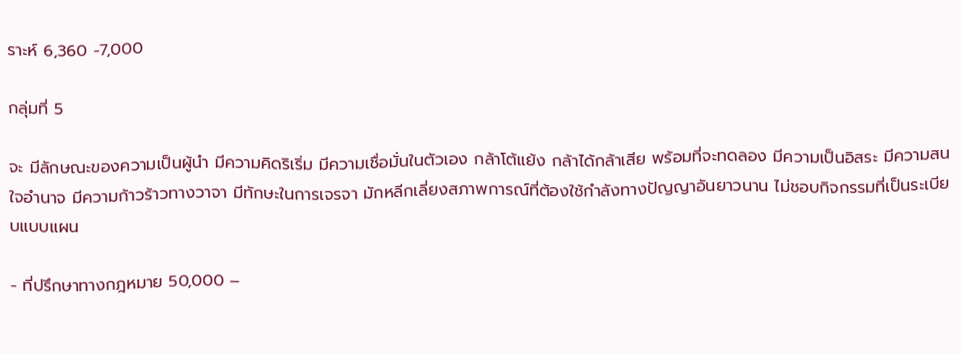ราะห์ 6,360 -7,000

กลุ่มที่ 5

จะ มีลักษณะของความเป็นผู้นำ มีความคิดริเริ่ม มีความเชื่อมั่นในตัวเอง กล้าโต้แย้ง กล้าได้กล้าเสีย พร้อมที่จะทดลอง มีความเป็นอิสระ มีความสนใจอำนาจ มีความก้าวร้าวทางวาจา มีทักษะในการเจรจา มักหลีกเลี่ยงสภาพการณ์ที่ต้องใช้กำลังทางปัญญาอันยาวนาน ไม่ชอบกิจกรรมที่เป็นระเบียบแบบแผน

- ที่ปรึกษาทางกฎหมาย 50,000 –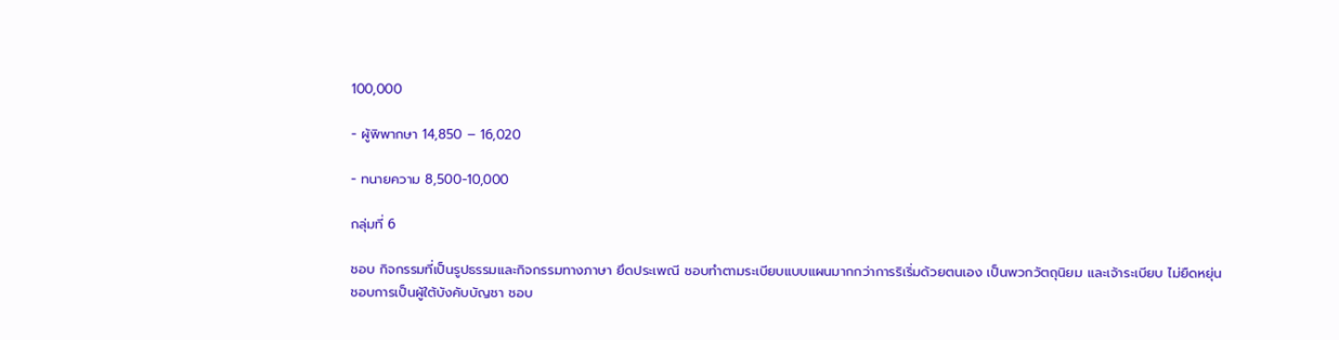100,000

- ผู้พิพากษา 14,850 – 16,020

- ทนายความ 8,500-10,000

กลุ่มที่ 6

ชอบ กิจกรรมที่เป็นรูปธรรมและกิจกรรมทางภาษา ยึดประเพณี ชอบทำตามระเบียบแบบแผนมากกว่าการริเริ่มด้วยตนเอง เป็นพวกวัตถุนิยม และเจ้าระเบียบ ไม่ยืดหยุ่น ชอบการเป็นผู้ใต้บังคับบัญชา ชอบ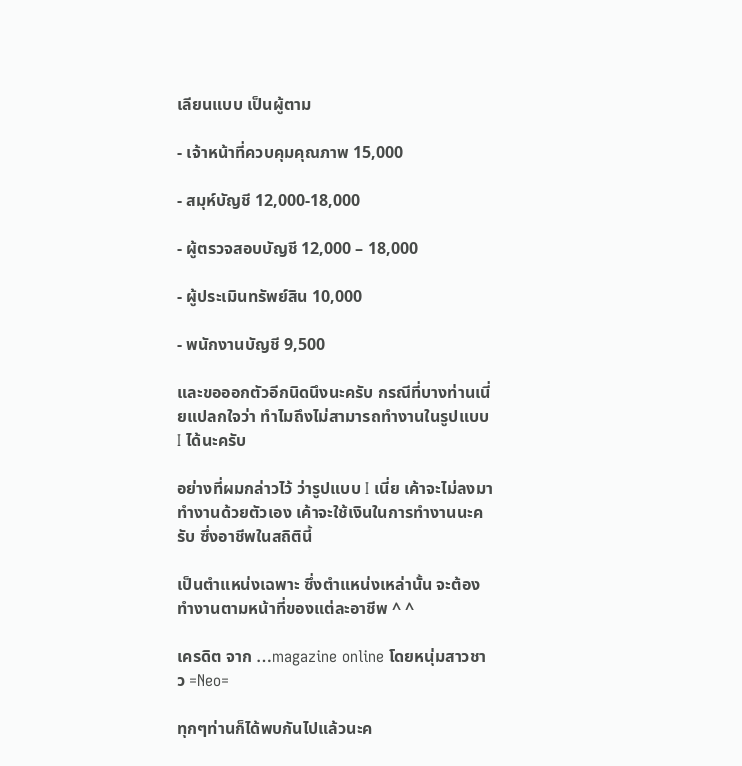เลียนแบบ เป็นผู้ตาม

- เจ้าหน้าที่ควบคุมคุณภาพ 15,000

- สมุห์บัญชี 12,000-18,000

- ผู้ตรวจสอบบัญชี 12,000 – 18,000

- ผู้ประเมินทรัพย์สิน 10,000

- พนักงานบัญชี 9,500

และขอออกตัวอีกนิดนึงนะครับ กรณีที่บางท่านเนี่ยแปลกใจว่า ทำไมถึงไม่สามารถทำงานในรูปแบบ I ได้นะครับ

อย่างที่ผมกล่าวไว้ ว่ารูปแบบ I เนี่ย เค้าจะไม่ลงมาทำงานด้วยตัวเอง เค้าจะใช้เงินในการทำงานนะครับ ซึ่งอาชีพในสถิตินี้

เป็นตำแหน่งเฉพาะ ซึ่งตำแหน่งเหล่านั้น จะต้องทำงานตามหน้าที่ของแต่ละอาชีพ ^ ^

เครดิต จาก …magazine online โดยหนุ่มสาวชาว =Neo=

ทุกๆท่านก็ได้พบกันไปแล้วนะค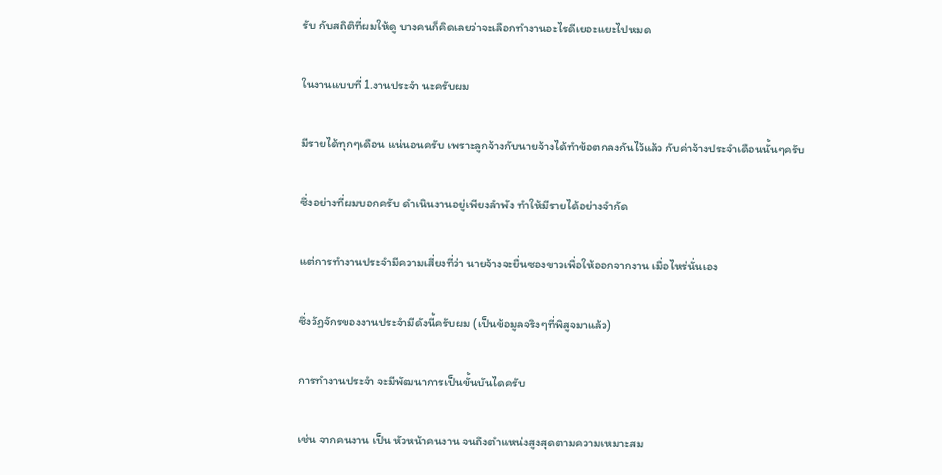รับ กับสถิติที่ผมให้ดู บางคนก็คิดเลยว่าจะเลือกทำงานอะไรดีเยอะแยะไปหมด

ในงานแบบที่ 1.งานประจำ นะครับผม

มีรายได้ทุกๆเดือน แน่นอนครับ เพราะลูกจ้างกับนายจ้างได้ทำข้อตกลงกันไว้แล้ว กับค่าจ้างประจำเดือนนั้นๆครับ

ซึ่งอย่างที่ผมบอกครับ ดำเนินงานอยู่เพียงลำพัง ทำให้มีรายได้อย่างจำกัด

แต่การทำงานประจำมีความเสี่ยงที่ว่า นายจ้างจะยื่นซองขาวเพื่อให้ออกจากงาน เมื่อไหร่นั่นเอง

ซึ่งวัฏจักรของงานประจำมีดังนี้ครับผม (เป็นข้อมูลจริงๆที่พิสูจมาแล้ว)

การทำงานประจำ จะมีพัฒนาการเป็นขั้นบันไดครับ

เช่น จากคนงาน เป็น หัวหน้าคนงาน จนถึงตำแหน่งสูงสุดตามความเหมาะสม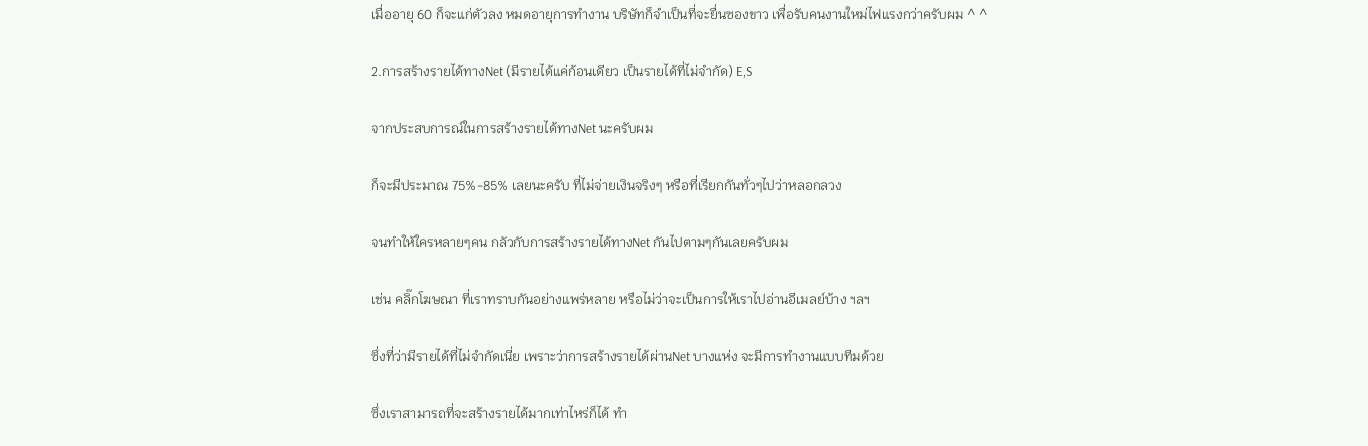เมื่ออายุ 60 ก็จะแก่ตัวลง หมดอายุการทำงาน บริษัทก็จำเป็นที่จะยื่นซองขาว เพื่อรับคนงานใหม่ไฟแรงกว่าครับผม ^ ^

2.การสร้างรายได้ทางNet (มีรายได้แค่ก้อนเดียว เป็นรายได้ที่ไม่จำกัด) E,S

จากประสบการณ์ในการสร้างรายได้ทางNet นะครับผม

ก็จะมีประมาณ 75%-85% เลยนะครับ ที่ไม่จ่ายเงินจริงๆ หรือที่เรียกกันทั่วๆไปว่าหลอกลวง

จนทำให้ใครหลายๆคน กลัวกับการสร้างรายได้ทางNet กันไปตามๆกันเลยครับผม

เช่น คลิ๊กโฆษณา ที่เราทราบกันอย่างแพร่หลาย หรือไม่ว่าจะเป็นการให้เราไปอ่านอีเมลย์บ้าง ฯลฯ

ซึ่งที่ว่ามีรายได้ที่ไม่จำกัดเนี่ย เพราะว่าการสร้างรายได้ผ่านNet บางแห่ง จะมีการทำงานแบบทีมด้วย

ซึ่งเราสามารถที่จะสร้างรายได้มากเท่าไหร่ก็ได้ ทำ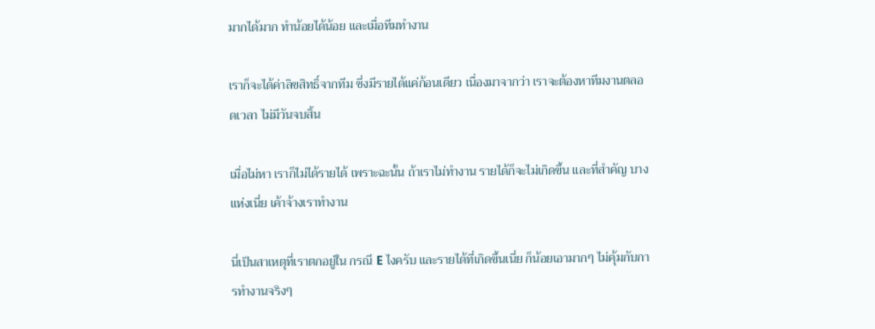มากได้มาก ทำน้อยได้น้อย และเมื่อทีมทำงาน

เราก็จะได้ค่าลิขสิทธิ์จากทีม ซึ่งมีรายได้แค่ก้อนเดียว เนื่องมาจากว่า เราจะต้องหาทีมงานตลอดเวลา ไม่มีวันจบสิ้น

เมื่อไม่หา เราก็ไม่ได้รายได้ เพราะฉะนั้น ถ้าเราไม่ทำงาน รายได้ก็จะไม่เกิดขึ้น และที่สำคัญ บางแห่งเนี่ย เค้าจ้างเราทำงาน

นี่เป็นสาเหตุที่เราตกอยู่ใน กรณี E ไงครับ และรายได้ที่เกิดขึ้นเนี่ย ก็น้อยเอามากๆ ไม่คุ้มกับการทำงานจริงๆ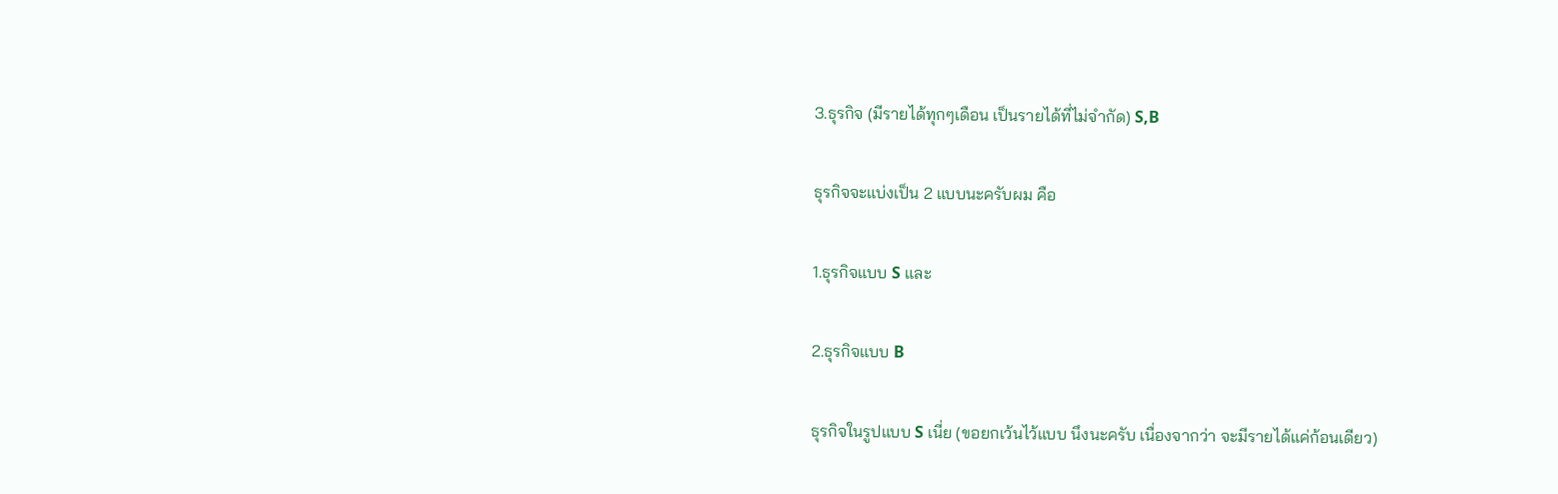3.ธุรกิจ (มีรายได้ทุกๆเดือน เป็นรายได้ที่ไม่จำกัด) S,B

ธุรกิจจะแบ่งเป็น 2 แบบนะครับผม คือ

1.ธุรกิจแบบ S และ

2.ธุรกิจแบบ B

ธุรกิจในรูปแบบ S เนี่ย (ขอยกเว้นไว้แบบ นึงนะครับ เนื่องจากว่า จะมีรายได้แค่ก้อนเดียว)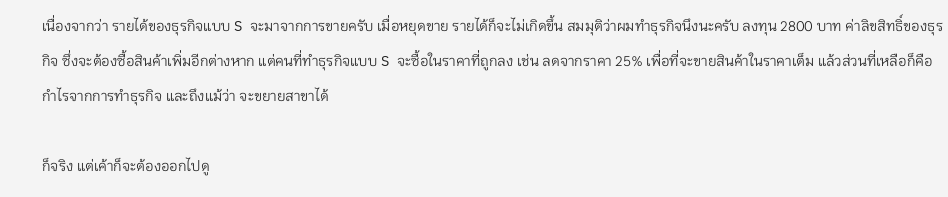เนื่องจากว่า รายได้ของธุรกิจแบบ S จะมาจากการขายครับ เมื่อหยุดขาย รายได้ก็จะไม่เกิดขึ้น สมมุติว่าผมทำธุรกิจนึงนะครับ ลงทุน 2800 บาท ค่าลิขสิทธิ์ของธุรกิจ ซึ่งจะต้องซื้อสินค้าเพิ่มอีกต่างหาก แต่คนที่ทำธุรกิจแบบ S จะซื้อในราคาที่ถูกลง เช่น ลดจากราคา 25% เพื่อที่จะขายสินค้าในราคาเต็ม แล้วส่วนที่เหลือก็คือ กำไรจากการทำธุรกิจ และถึงแม้ว่า จะขยายสาขาได้

ก็จริง แต่เค้าก็จะต้องออกไปดู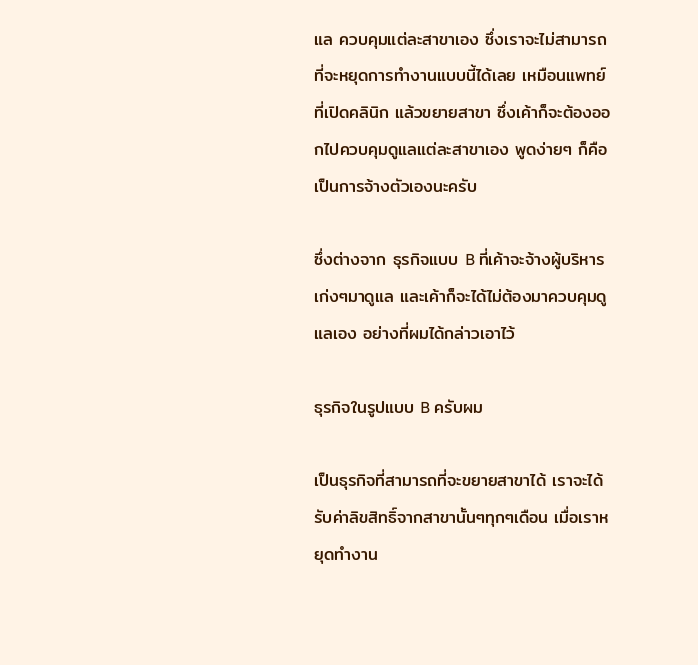แล ควบคุมแต่ละสาขาเอง ซึ่งเราจะไม่สามารถที่จะหยุดการทำงานแบบนี้ได้เลย เหมือนแพทย์ที่เปิดคลินิก แล้วขยายสาขา ซึ่งเค้าก็จะต้องออกไปควบคุมดูแลแต่ละสาขาเอง พูดง่ายๆ ก็คือเป็นการจ้างตัวเองนะครับ

ซึ่งต่างจาก ธุรกิจแบบ B ที่เค้าจะจ้างผู้บริหารเก่งๆมาดูแล และเค้าก็จะได้ไม่ต้องมาควบคุมดูแลเอง อย่างที่ผมได้กล่าวเอาไว้

ธุรกิจในรูปแบบ B ครับผม

เป็นธุรกิจที่สามารถที่จะขยายสาขาได้ เราจะได้รับค่าลิขสิทธิ์จากสาขานั้นๆทุกๆเดือน เมื่อเราหยุดทำงาน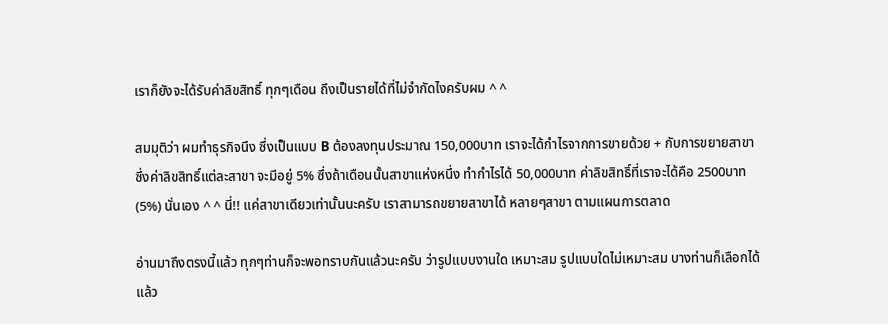เราก็ยังจะได้รับค่าลิขสิทธิ์ ทุกๆเดือน ถึงเป็นรายได้ที่ไม่จำกัดไงครับผม ^ ^

สมมุติว่า ผมทำธุรกิจนึง ซึ่งเป็นแบบ B ต้องลงทุนประมาณ 150,000บาท เราจะได้กำไรจากการขายด้วย + กับการขยายสาขา ซึ่งค่าลิขสิทธิ์แต่ละสาขา จะมีอยู่ 5% ซึ่งถ้าเดือนนั้นสาขาแห่งหนึ่ง ทำกำไรได้ 50,000บาท ค่าลิขสิทธิ์ที่เราจะได้คือ 2500บาท (5%) นั่นเอง ^ ^ นี่!! แค่สาขาเดียวเท่านั้นนะครับ เราสามารถขยายสาขาได้ หลายๆสาขา ตามแผนการตลาด

อ่านมาถึงตรงนี้แล้ว ทุกๆท่านก็จะพอทราบกันแล้วนะครับ ว่ารูปแบบงานใด เหมาะสม รูปแบบใดไม่เหมาะสม บางท่านก็เลือกได้แล้ว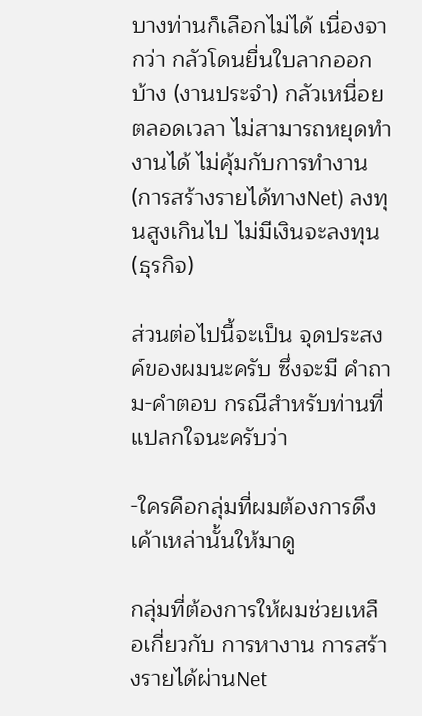บางท่านก็เลือกไม่ได้ เนื่องจากว่า กลัวโดนยื่นใบลากออกบ้าง (งานประจำ) กลัวเหนื่อยตลอดเวลา ไม่สามารถหยุดทำงานได้ ไม่คุ้มกับการทำงาน (การสร้างรายได้ทางNet) ลงทุนสูงเกินไป ไม่มีเงินจะลงทุน (ธุรกิจ)

ส่วนต่อไปนี้จะเป็น จุดประสงค์ของผมนะครับ ซึ่งจะมี คำถาม-คำตอบ กรณีสำหรับท่านที่แปลกใจนะครับว่า

-ใครคือกลุ่มที่ผมต้องการดึงเค้าเหล่านั้นให้มาดู

กลุ่มที่ต้องการให้ผมช่วยเหลือเกี่ยวกับ การหางาน การสร้างรายได้ผ่านNet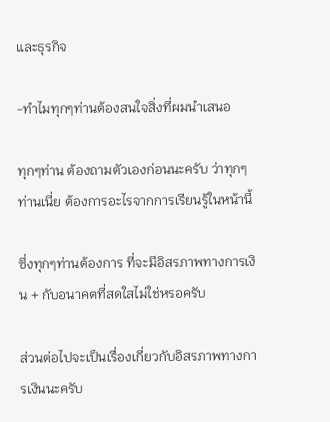และธุรกิจ

-ทำไมทุกๆท่านต้องสนใจสิ่งที่ผมนำเสนอ

ทุกๆท่าน ต้องถามตัวเองก่อนนะครับ ว่าทุกๆท่านเนี่ย ต้องการอะไรจากการเรียนรู้ในหน้านี้

ซึ่งทุกๆท่านต้องการ ที่จะมีอิสรภาพทางการเงิน + กับอนาคตที่สดใสไม่ใช่หรอครับ

ส่วนต่อไปจะเป็นเรื่องเกี่ยวกับอิสรภาพทางการเงินนะครับ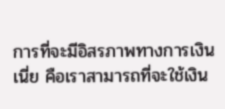การที่จะมีอิสรภาพทางการเงินเนี่ย คือเราสามารถที่จะใช้เงิน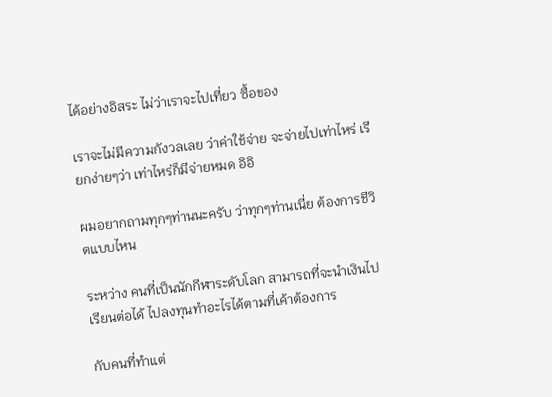ได้อย่างอิสระ ไม่ว่าเราจะไปเที่ยว ซื้อของ

เราจะไม่มีความกังวลเลย ว่าค่าใช้จ่าย จะจ่ายไปเท่าไหร่ เรียกง่ายๆว่า เท่าไหร่ก็มีจ่ายหมด อิอิ

ผมอยากถามทุกๆท่านนะครับ ว่าทุกๆท่านเนี่ย ต้องการชีวิตแบบไหน

ระหว่าง คนที่เป็นนักกีฬาระดับโลก สามารถที่จะนำเงินไปเรียนต่อได้ ไปลงทุนทำอะไรได้ตามที่เค้าต้องการ

กับคนที่ทำแต่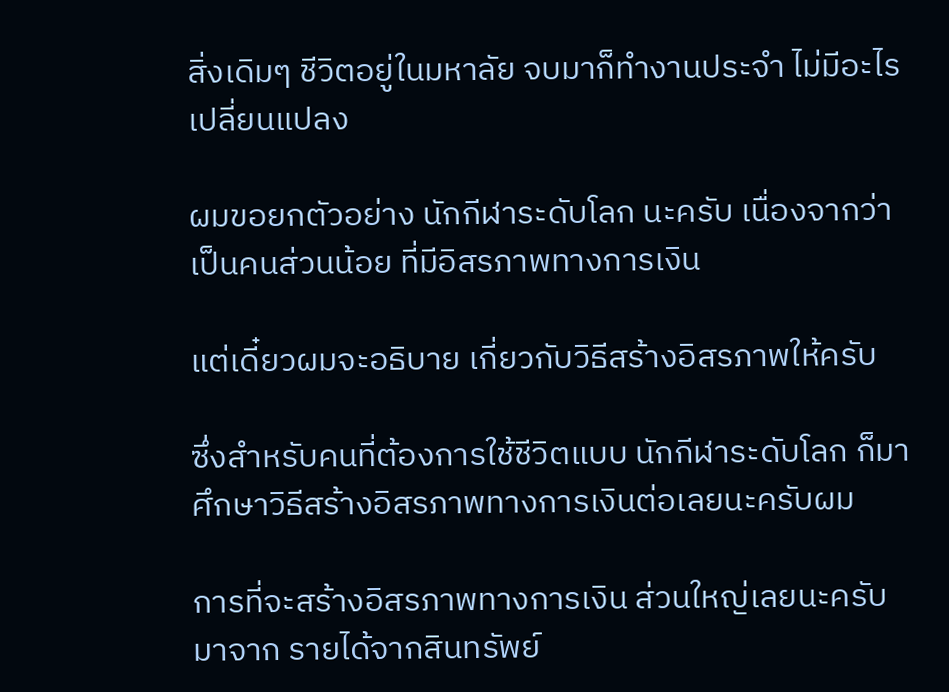สิ่งเดิมๆ ชีวิตอยู่ในมหาลัย จบมาก็ทำงานประจำ ไม่มีอะไรเปลี่ยนแปลง

ผมขอยกตัวอย่าง นักกีฬาระดับโลก นะครับ เนื่องจากว่าเป็นคนส่วนน้อย ที่มีอิสรภาพทางการเงิน

แต่เดี๋ยวผมจะอธิบาย เกี่ยวกับวิธีสร้างอิสรภาพให้ครับ

ซึ่งสำหรับคนที่ต้องการใช้ชีวิตแบบ นักกีฬาระดับโลก ก็มาศึกษาวิธีสร้างอิสรภาพทางการเงินต่อเลยนะครับผม

การที่จะสร้างอิสรภาพทางการเงิน ส่วนใหญ่เลยนะครับ มาจาก รายได้จากสินทรัพย์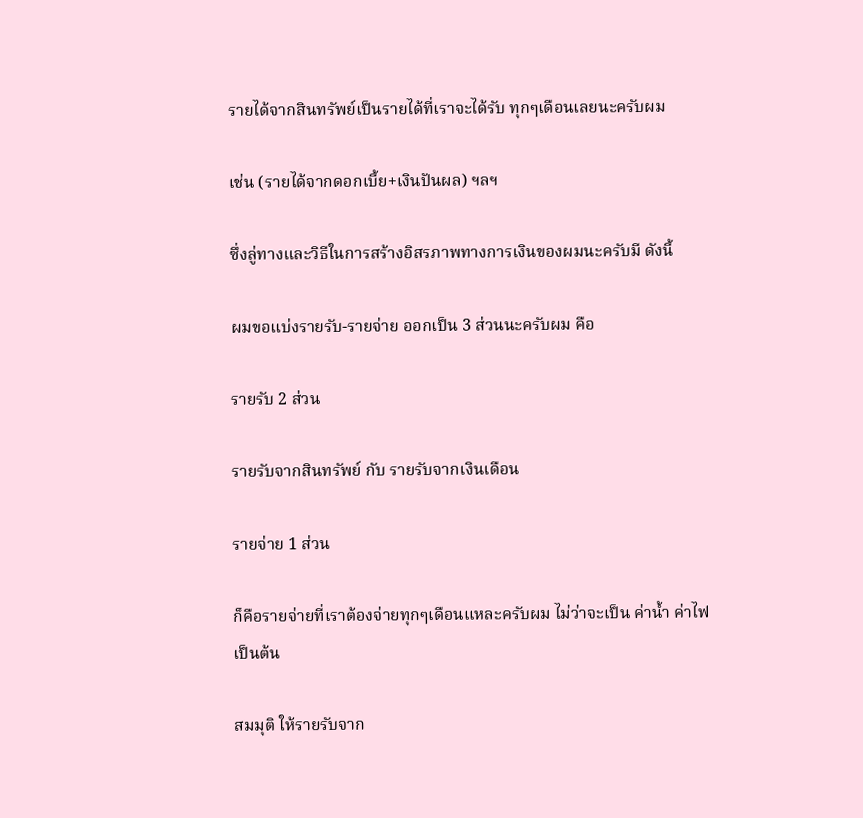รายได้จากสินทรัพย์เป็นรายได้ที่เราจะได้รับ ทุกๆเดือนเลยนะครับผม

เช่น (รายได้จากดอกเบี้ย+เงินปันผล) ฯลฯ

ซึ่งลู่ทางและวิธีในการสร้างอิสรภาพทางการเงินของผมนะครับมี ดังนี้

ผมขอแบ่งรายรับ-รายจ่าย ออกเป็น 3 ส่วนนะครับผม คือ

รายรับ 2 ส่วน

รายรับจากสินทรัพย์ กับ รายรับจากเงินเดือน

รายจ่าย 1 ส่วน

ก็คือรายจ่ายที่เราต้องจ่ายทุกๆเดือนแหละครับผม ไม่ว่าจะเป็น ค่าน้ำ ค่าไฟ เป็นต้น

สมมุติ ให้รายรับจาก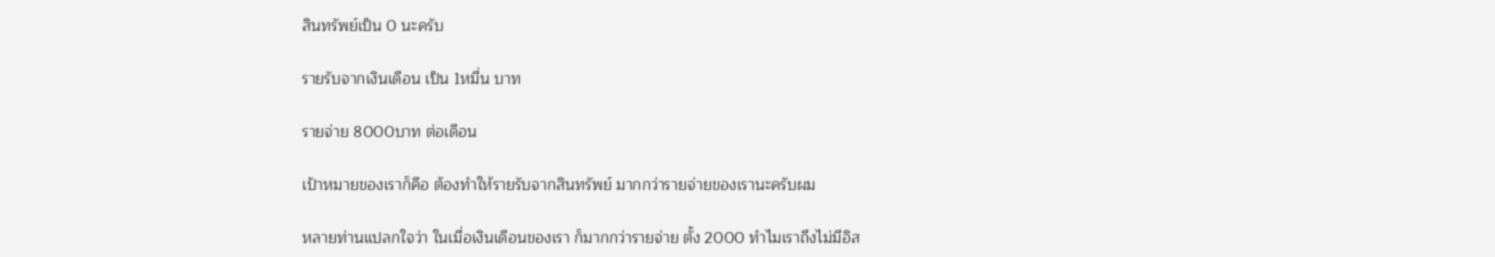สินทรัพย์เป็น 0 นะครับ

รายรับจากเงินเดือน เป็น 1หมื่น บาท

รายจ่าย 8000บาท ต่อเดือน

เป้าหมายของเราก็คือ ต้องทำให้รายรับจากสินทรัพย์ มากกว่ารายจ่ายของเรานะครับผม

หลายท่านแปลกใจว่า ในเมื่อเงินเดือนของเรา ก็มากกว่ารายจ่าย ตั้ง 2000 ทำไมเราถึงไม่มีอิส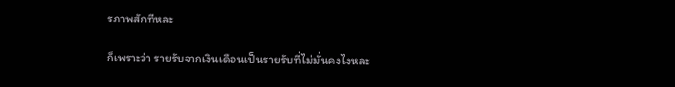รภาพสักทีหละ

ก็เพราะว่า รายรับจากเงินเดือนเป็นรายรับที่ไม่มั่นคงไงหละ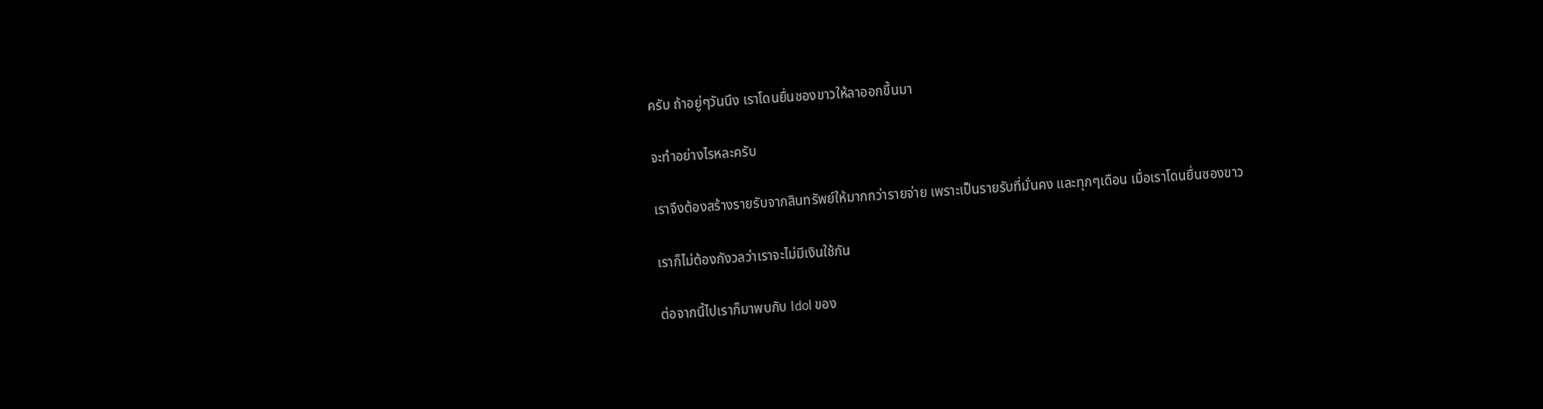ครับ ถ้าอยู่ๆวันนึง เราโดนยื่นซองขาวให้ลาออกขึ้นมา

จะทำอย่างไรหละครับ

เราจึงต้องสร้างรายรับจากสินทรัพย์ให้มากกว่ารายจ่าย เพราะเป็นรายรับที่มั่นคง และทุกๆเดือน เมื่อเราโดนยื่นซองขาว

เราก็ไม่ต้องกังวลว่าเราจะไม่มีเงินใช้กัน

ต่อจากนี้ไปเราก็มาพบกับ Idol ของ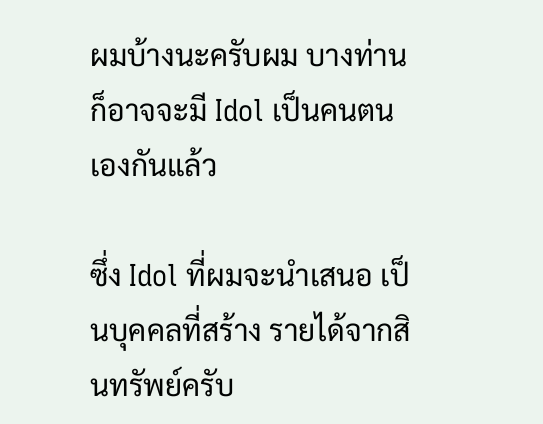ผมบ้างนะครับผม บางท่านก็อาจจะมี Idol เป็นคนตนเองกันแล้ว

ซึ่ง Idol ที่ผมจะนำเสนอ เป็นบุคคลที่สร้าง รายได้จากสินทรัพย์ครับ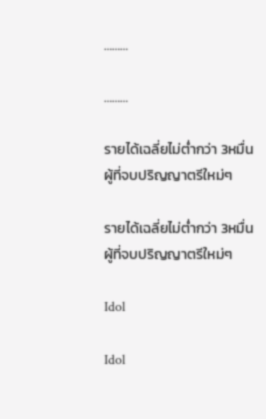………

………

รายได้เฉลี่ยไม่ต่ำกว่า 3หมื่น ผู้ที่จบปริญญาตรีใหม่ๆ

รายได้เฉลี่ยไม่ต่ำกว่า 3หมื่น ผู้ที่จบปริญญาตรีใหม่ๆ

Idol

Idol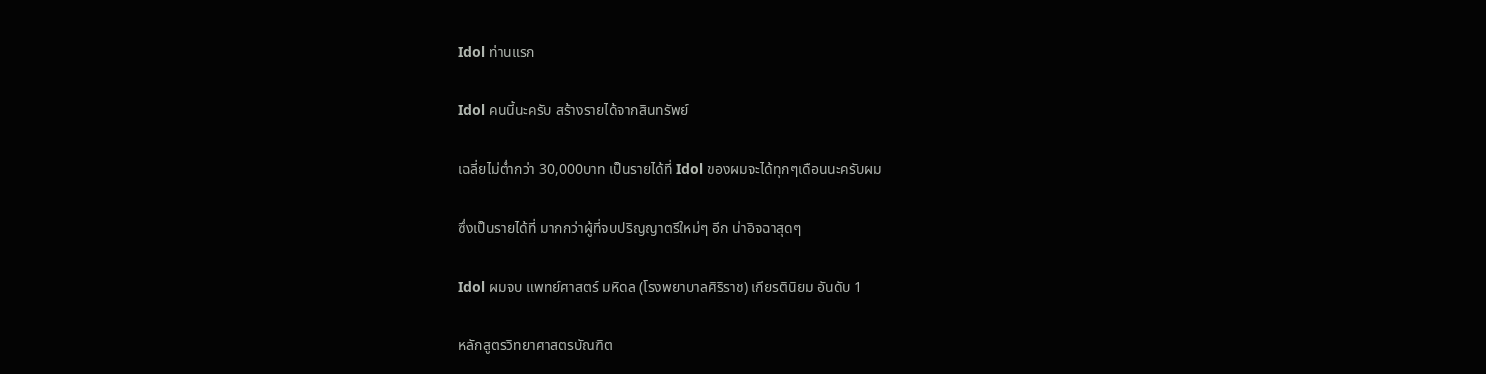Idol ท่านแรก

Idol คนนี้นะครับ สร้างรายได้จากสินทรัพย์

เฉลี่ยไม่ต่ำกว่า 30,000บาท เป็นรายได้ที่ Idol ของผมจะได้ทุกๆเดือนนะครับผม

ซึ่งเป็นรายได้ที่ มากกว่าผู้ที่จบปริญญาตรีใหม่ๆ อีก น่าอิจฉาสุดๆ

Idol ผมจบ แพทย์ศาสตร์ มหิดล (โรงพยาบาลศิริราช) เกียรตินิยม อันดับ 1

หลักสูตรวิทยาศาสตรบัณฑิต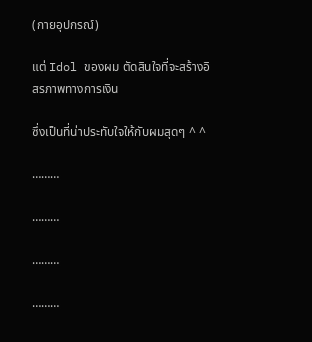(กายอุปกรณ์)

แต่ Idol ของผม ตัดสินใจที่จะสร้างอิสรภาพทางการเงิน

ซึ่งเป็นที่น่าประทับใจให้กับผมสุดๆ ^ ^

………

………

………

………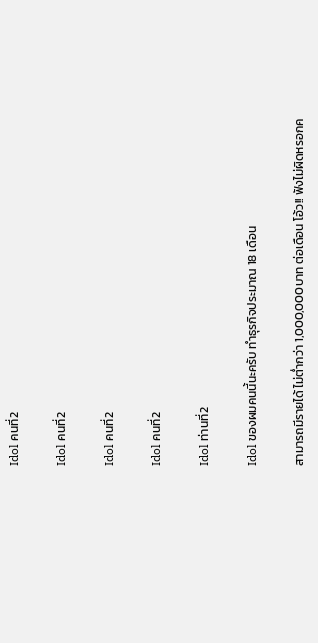Idol คนที่2

Idol คนที่2

Idol คนที่2

Idol คนที่2

Idol ท่านที่2

Idol ของผมคนนี้นะครับ ทำธุรกิจประมาณ 18 เดือน

สามารถมีรายได้ ไม่ต่ำกว่า 1,000,000บาท ต่อเดือน โอ้ว!! ฟังไม่ผิดหรอกค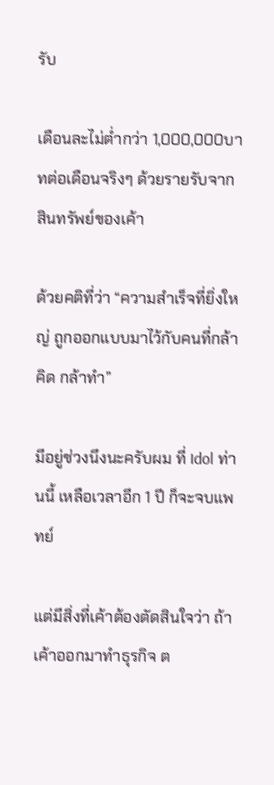รับ

เดือนละไม่ต่ำกว่า 1,000,000บาทต่อเดือนจริงๆ ด้วยรายรับจากสินทรัพย์ของเค้า

ด้วยคติที่ว่า “ความสำเร็จที่ยิ่งใหญ่ ถูกออกแบบมาไว้กับคนที่กล้าคิด กล้าทำ”

มีอยู่ช่วงนึงนะครับผม ที่ Idol ท่านนี้ เหลือเวลาอีก 1 ปี ก็จะจบแพทย์

แต่มีสิ่งที่เค้าต้องตัดสินใจว่า ถ้าเค้าออกมาทำธุรกิจ ต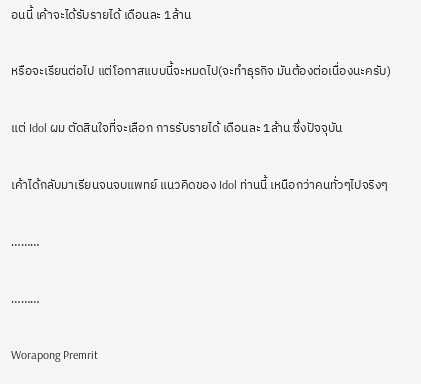อนนี้ เค้าจะได้รับรายได้ เดือนละ 1ล้าน

หรือจะเรียนต่อไป แต่โอกาสแบบนี้จะหมดไป(จะทำธุรกิจ มันต้องต่อเนื่องนะครับ)

แต่ Idol ผม ตัดสินใจที่จะเลือก การรับรายได้ เดือนละ 1ล้าน ซึ่งปัจจุบัน

เค้าได้กลับมาเรียนจนจบแพทย์ แนวคิดของ Idol ท่านนี้ เหนือกว่าคนทั่วๆไปจริงๆ

………

………

Worapong Premrit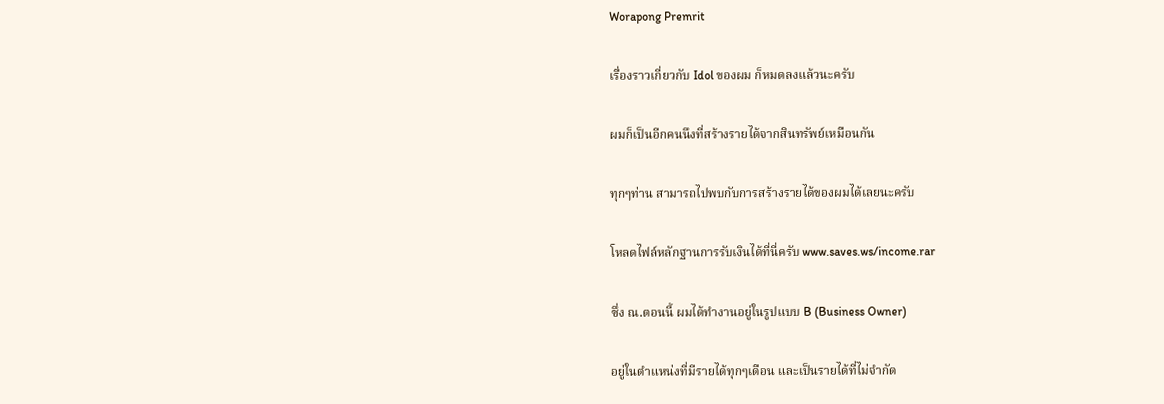Worapong Premrit

เรื่องราวเกี่ยวกับ Idol ของผม ก็หมดลงแล้วนะครับ

ผมก็เป็นอีกคนนึงที่สร้างรายได้จากสินทรัพย์เหมือนกัน

ทุกๆท่าน สามารถไปพบกับการสร้างรายได้ของผมได้เลยนะครับ

โหลดไฟล์หลักฐานการรับเงินได้ที่นี่ครับ www.saves.ws/income.rar

ซึ่ง ณ.ตอนนี้ ผมได้ทำงานอยู่ในรูปแบบ B (Business Owner)

อยู่ในตำแหน่งที่มีรายได้ทุกๆเดือน และเป็นรายได้ที่ไม่จำกัด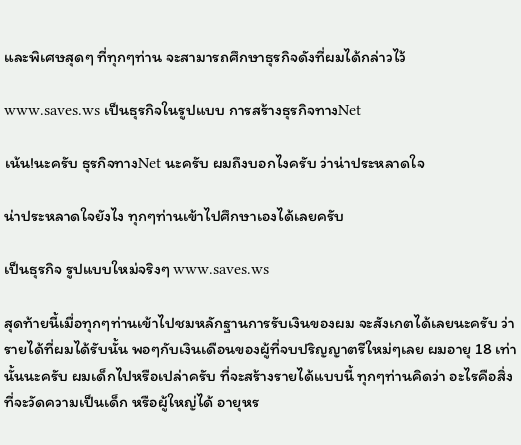และพิเศษสุดๆ ที่ทุกๆท่าน จะสามารถศึกษาธุรกิจดังที่ผมได้กล่าวไว้

www.saves.ws เป็นธุรกิจในรูปแบบ การสร้างธุรกิจทางNet

เน้น!นะครับ ธุรกิจทางNet นะครับ ผมถึงบอกไงครับ ว่าน่าประหลาดใจ

น่าประหลาดใจยังไง ทุกๆท่านเข้าไปศึกษาเองได้เลยครับ

เป็นธุรกิจ รูปแบบใหม่จริงๆ www.saves.ws

สุดท้ายนี้เมื่อทุกๆท่านเข้าไปชมหลักฐานการรับเงินของผม จะสังเกตได้เลยนะครับ ว่ารายได้ที่ผมได้รับนั้น พอๆกับเงินเดือนของผู้ที่จบปริญญาตรีใหม่ๆเลย ผมอายุ 18 เท่านั้นนะครับ ผมเด็กไปหรือเปล่าครับ ที่จะสร้างรายได้แบบนี้ ทุกๆท่านคิดว่า อะไรคือสิ่งที่จะวัดความเป็นเด็ก หรือผู้ใหญ่ได้ อายุหร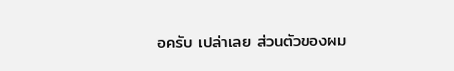อครับ เปล่าเลย ส่วนตัวของผม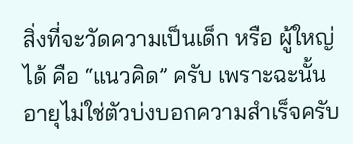สิ่งที่จะวัดความเป็นเด็ก หรือ ผู้ใหญ่ได้ คือ “แนวคิด” ครับ เพราะฉะนั้น อายุไม่ใช่ตัวบ่งบอกความสำเร็จครับ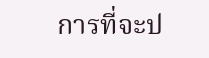การที่จะป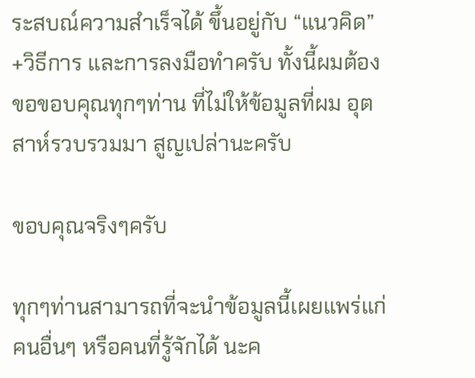ระสบณ์ความสำเร็จได้ ขึ้นอยู่กับ “แนวคิด” +วิธีการ และการลงมือทำครับ ทั้งนี้ผมต้องขอขอบคุณทุกๆท่าน ที่ไม่ให้ข้อมูลที่ผม อุตสาห์รวบรวมมา สูญเปล่านะครับ

ขอบคุณจริงๆครับ

ทุกๆท่านสามารถที่จะนำข้อมูลนี้เผยแพร่แก่ คนอื่นๆ หรือคนที่รู้จักได้ นะค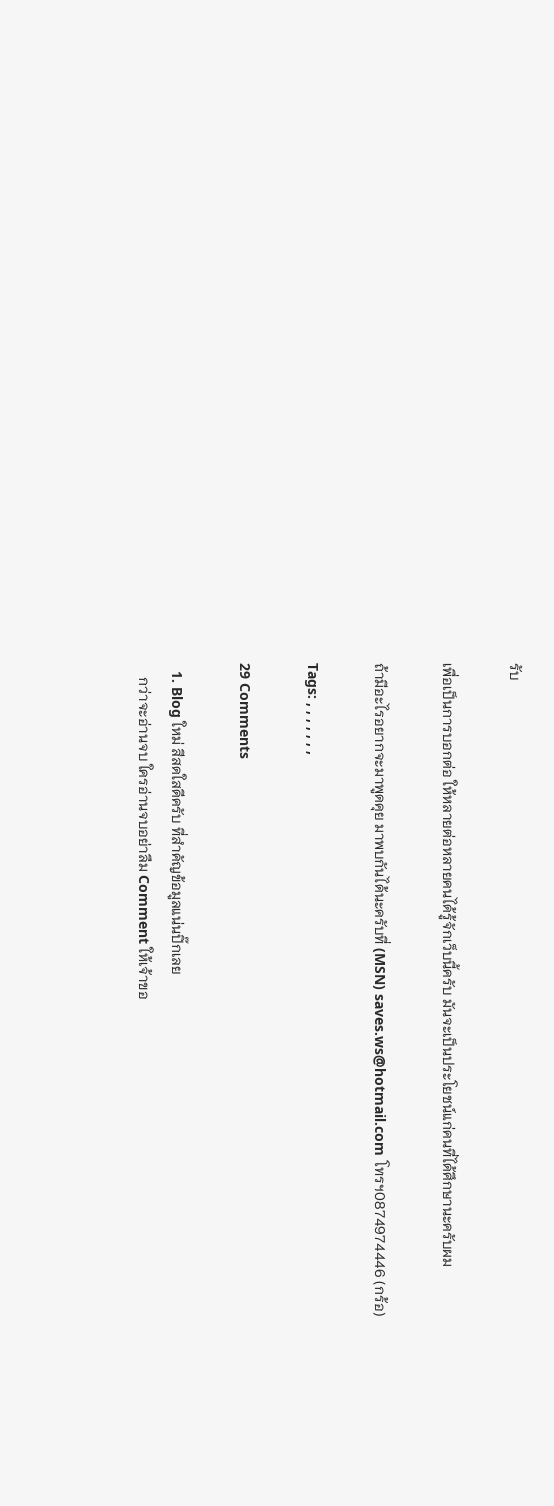รับ

เพื่อเป็นการบอกต่อ ให้หลายต่อหลายคนได้รู้จักเว็บนี้ครับ มันจะเป็นประโยชน์แก่คนที่ได้ศึกษานะครับผม

ถ้ามีอะไรอยากจะมาพูดคุย มาพบกันได้นะครับที่ (MSN) saves.ws@hotmail.com โทรฯ0874974446 (กร้อ)

Tags: , , , , , , ,

29 Comments

  1. Blog ใหม่ สีสดใสดีครับ ที่สำคัญข้อมูลแน่นปิ๊กเลย
    กว่าจะอ่านจบ ใครอ่านจบอย่าลืม Comment ให้เจ้าขอ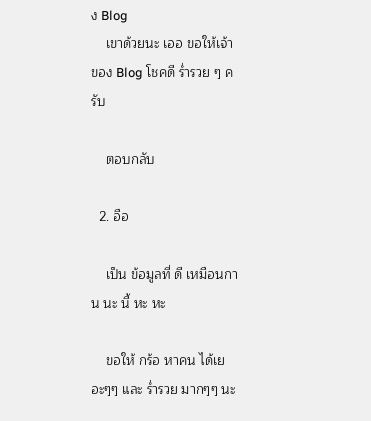ง Blog
    เขาด้วยนะ เออ ขอให้เจ้าของ Blog โชคดี ร่ำรวย ๆ ครับ

    ตอบกลับ

  2. อือ

    เป็น ข้อมูลที่ ดี เหมือนกาน นะ นี้ หะ หะ

    ขอให้ กร้อ หาคน ได้เยอะๆๆ และ ร่ำรวย มากๆๆ นะ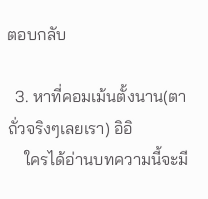ตอบกลับ

  3. หาที่คอมเม้นตั้งนาน(ตาถั่วจริงๆเลยเรา) อิอิ
    ใครได้อ่านบทความนี้จะมี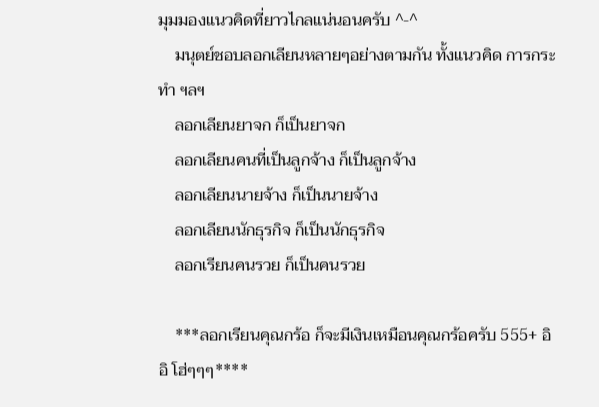มุมมองแนวคิดที่ยาวไกลแน่นอนครับ ^-^
    มนุตย์ชอบลอกเลียนหลายๆอย่างตามกัน ทั้งแนวคิด การกระทำ ฯลฯ
    ลอกเลียนยาจก ก็เป็นยาจก
    ลอกเลียนคนที่เป็นลูกจ้าง ก็เป็นลูกจ้าง
    ลอกเลียนนายจ้าง ก็เป็นนายจ้าง
    ลอกเลียนนักธุรกิจ ก็เป็นนักธุรกิจ
    ลอกเรียนคนรวย ก็เป็นคนรวย

    ***ลอกเรียนคุณกร้อ ก็จะมีเงินเหมือนคุณกร้อครับ 555+ อิอิ โฮ่ๆๆๆ****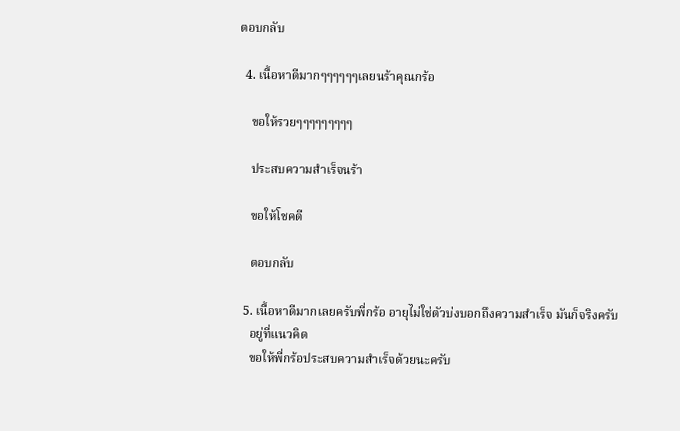ตอบกลับ

  4. เนื้อหาดีมากๆๆๆๆๆๆเลยนร้าคุณกร้อ

    ขอให้รวยๆๆๆๆๆๆๆๆๆ

    ประสบความสำเร็จนร้า

    ขอให้โชคดี

    ตอบกลับ

  5. เนื้อหาดีมากเลยครับพี่กร้อ อายุไม่ใช่ตัวบ่งบอกถึงความสำเร็จ มันก็จริงครับ
    อยู่ที่แนวคิด
    ขอให้พี่กร้อประสบความสำเร็จด้วยนะครับ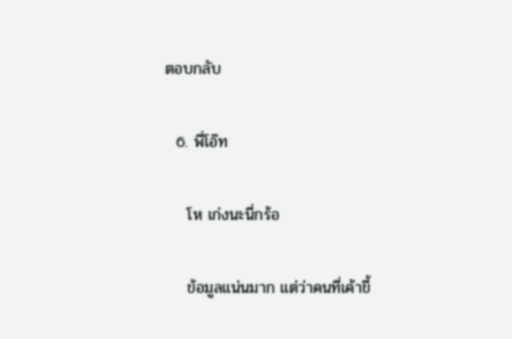ตอบกลับ

  6. พี่โอ๊ท

    โห เก่งนะนี่กร้อ

    ข้อมูลแน่นมาก แต่ว่าคนที่เค้าขี้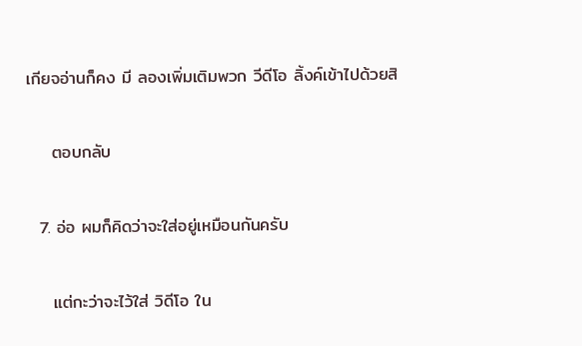เกียจอ่านก็คง มี ลองเพิ่มเติมพวก วีดีโอ ลิ้งค์เข้าไปด้วยสิ

    ตอบกลับ

  7. อ่อ ผมก็คิดว่าจะใส่อยู่เหมือนกันครับ

    แต่กะว่าจะไว้ใส่ วิดีโอ ใน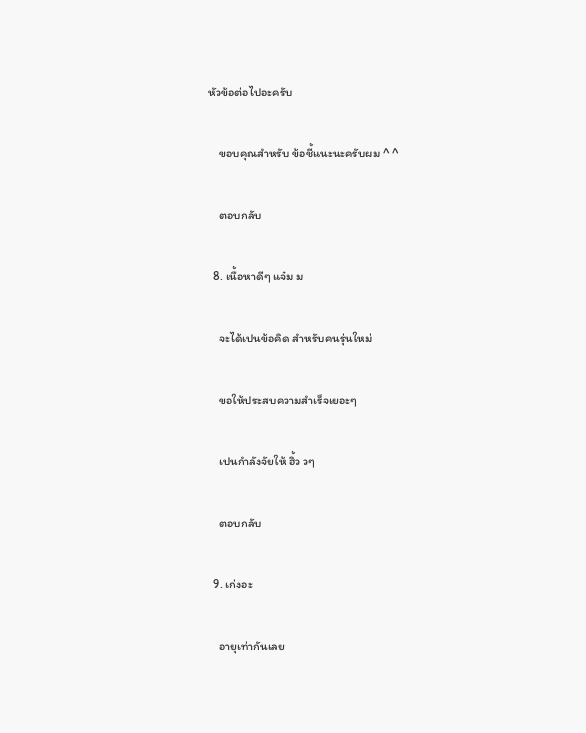หัวข้อต่อไปอะครับ

    ขอบคุณสำหรับ ข้อชี้แนะนะครับผม ^ ^

    ตอบกลับ

  8. เนื้อหาดีๆ แจ๋ม ม

    จะได้เปนข้อคิด สำหรับคนรุ่นใหม่

    ขอให้ประสบความสำเร็จเยอะๆ

    เปนกำลังจัยให้ ฮิ้ว วๆ

    ตอบกลับ

  9. เก่งอะ

    อายุเท่ากันเลย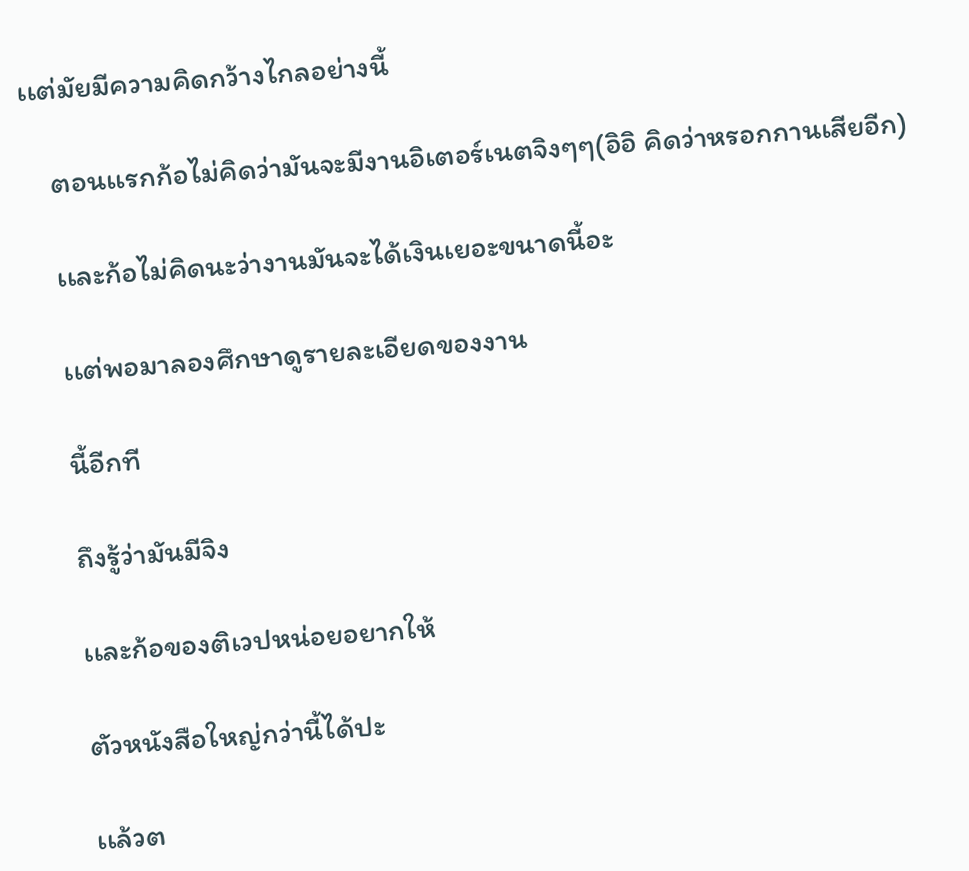เเต่มัยมีความคิดกว้างไกลอย่างนี้

    ตอนเเรกก้อไม่คิดว่ามันจะมีงานอิเตอร์เนตจิงๆๆ(อิอิ คิดว่าหรอกกานเสียอีก)

    เเละก้อไม่คิดนะว่างานมันจะได้เงินเยอะขนาดนี้อะ

    เเต่พอมาลองศึกษาดูรายละเอียดของงาน

    นี้อีกที

    ถึงรู้ว่ามันมีจิง

    เเละก้อของติเวปหน่อยอยากให้

    ตัวหนังสือใหญ่กว่านี้ได้ปะ

    เเล้วต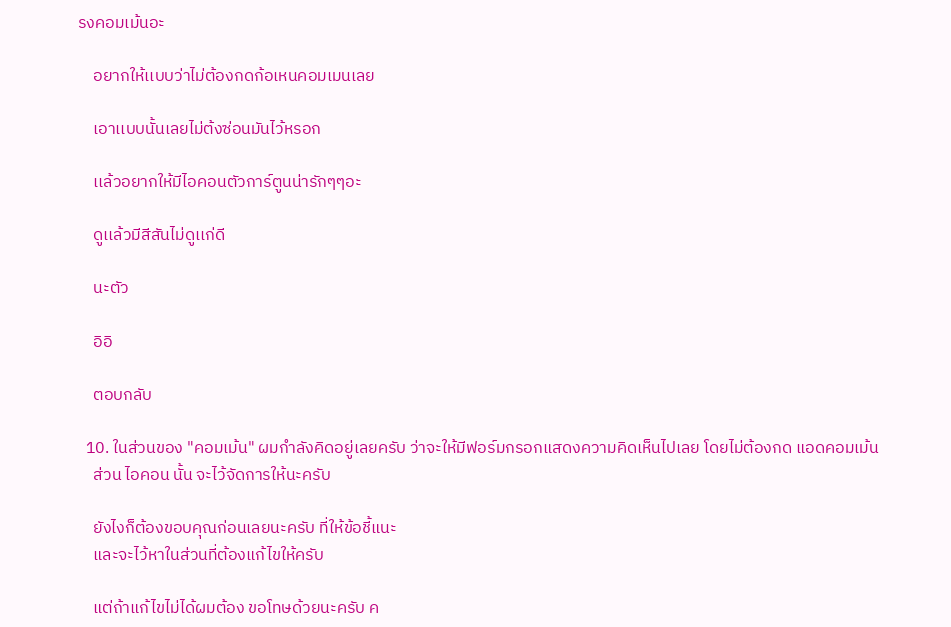รงคอมเม้นอะ

    อยากให้เเบบว่าไม่ต้องกดก้อเหนคอมเมนเลย

    เอาเเบบนั้นเลยไม่ต้งซ่อนมันไว้หรอก

    เเล้วอยากให้มีไอคอนตัวการ์ตูนน่ารักๆๆอะ

    ดูเเล้วมีสีสันไม่ดูเเก่ดี

    นะตัว

    อิอิ

    ตอบกลับ

  10. ในส่วนของ "คอมเม้น" ผมกำลังคิดอยู่เลยครับ ว่าจะให้มีฟอร์มกรอกแสดงความคิดเห็นไปเลย โดยไม่ต้องกด แอดคอมเม้น
    ส่วน ไอคอน นั้น จะไว้จัดการให้นะครับ

    ยังไงก็ต้องขอบคุณก่อนเลยนะครับ ที่ให้ข้อชี้แนะ
    และจะไว้หาในส่วนที่ต้องแก้ไขให้ครับ

    แต่ถ้าแก้ไขไม่ได้ผมต้อง ขอโทษด้วยนะครับ ค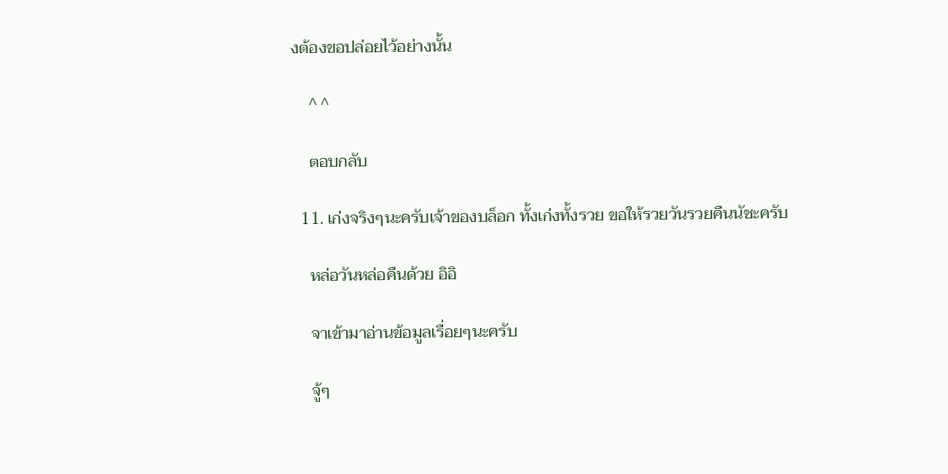งต้องขอปล่อยไว้อย่างนั้น

    ^ ^

    ตอบกลับ

  11. เก่งจริงๆนะครับเจ้าของบล็อก ทั้งเก่งทั้งรวย ขอให้รวยวันรวยคืนนัชะครับ

    หล่อวันหล่อคืนด้วย อิอิ

    จาเข้ามาอ่านข้อมูลเรื่อยๆนะครับ

    จู้ๆ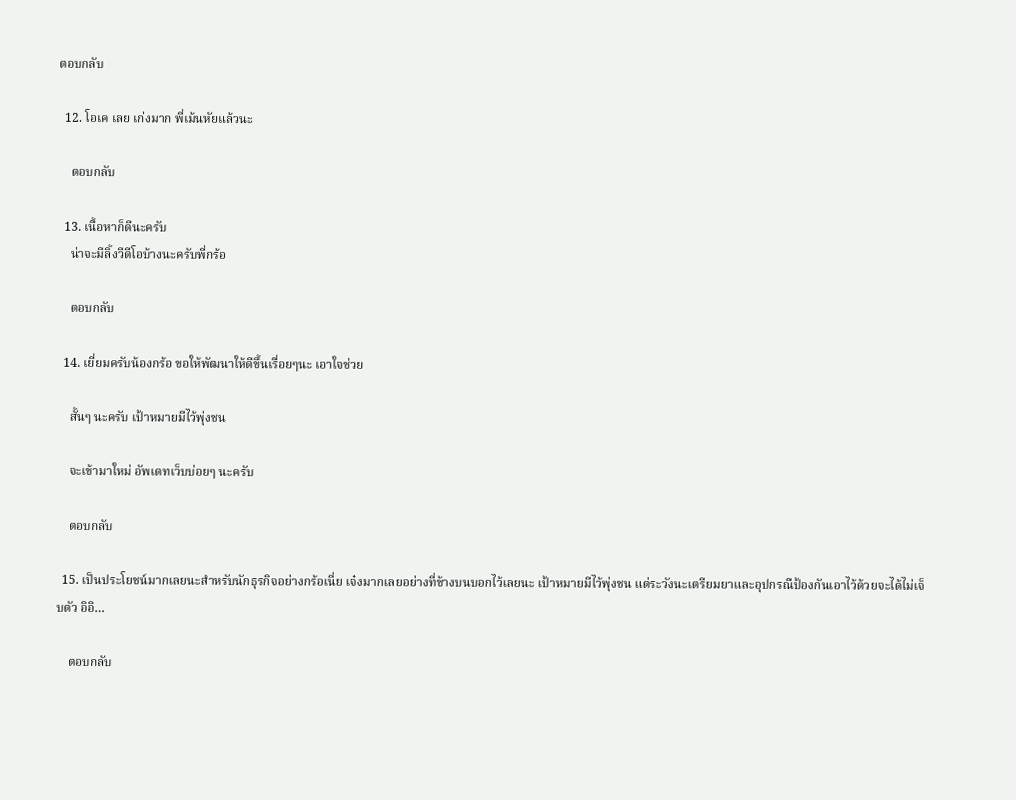ตอบกลับ

  12. โอเค เลย เก่งมาก พี่เม้นหัยแล้วนะ

    ตอบกลับ

  13. เนื้อหาก็ดีนะครับ
    น่าจะมีลิ้งวีดีโอบ้างนะครับพี่กร้อ

    ตอบกลับ

  14. เยี่ยมครับน้องกร้อ ขอให้พัฒนาให้ดีขึ้นเรื่อยๆนะ เอาใจช่วย

    สั้นๆ นะครับ เป้าหมายมีไว้พุ่งชน

    จะเข้ามาใหม่ อัพเดทเว็บบ่อยๆ นะครับ

    ตอบกลับ

  15. เป็นประโยชน์มากเลยนะสำหรับนักธุรกิจอย่างกร้อเนี่ย เจ๋งมากเลยอย่างที่ข้างบนบอกไว้เลยนะ เป้าหมายมีไว้พุ่งชน แต่ระวังนะเตรียมยาและอุปกรณืป้องกันเอาไว้ด้วยจะได้ไม่เจ็บตัว อิอิ…

    ตอบกลับ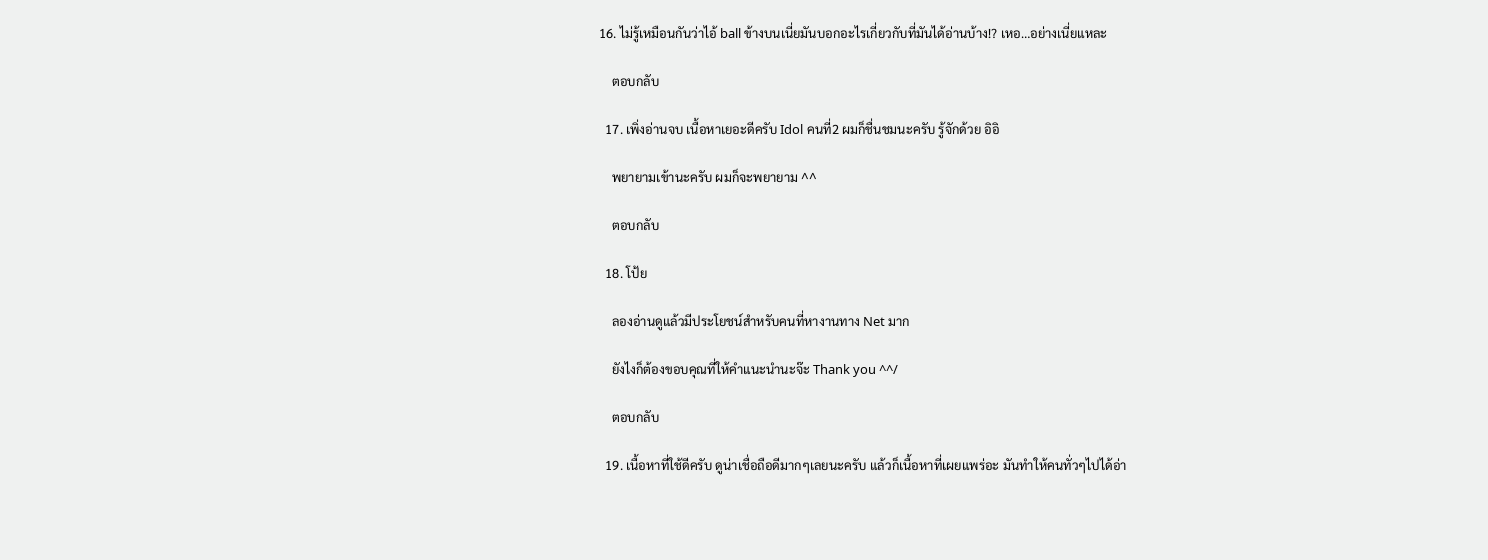16. ไม่รู้เหมือนกันว่าไอ้ ball ข้างบนเนี่ยมันบอกอะไรเกี่ยวกับที่มันได้อ่านบ้าง!? เหอ…อย่างเนี่ยแหละ

    ตอบกลับ

  17. เพิ่งอ่านจบ เนื้อหาเยอะดีครับ Idol คนที่2 ผมก็ชื่นชมนะครับ รู้จักด้วย อิอิ

    พยายามเข้านะครับ ผมก็จะพยายาม ^^

    ตอบกลับ

  18. โป้ย

    ลองอ่านดูแล้วมีประโยชน์สำหรับคนที่หางานทาง Net มาก

    ยังไงก็ต้องขอบคุณที่ให้คำแนะนำนะจ๊ะ Thank you ^^/

    ตอบกลับ

  19. เนื้อหาที่ใช้ดีครับ ดูน่าเชื่อถือดีมากๆเลยนะครับ แล้วก็เนื้อหาที่เผยแพร่อะ มันทำให้คนทั่วๆไปได้อ่า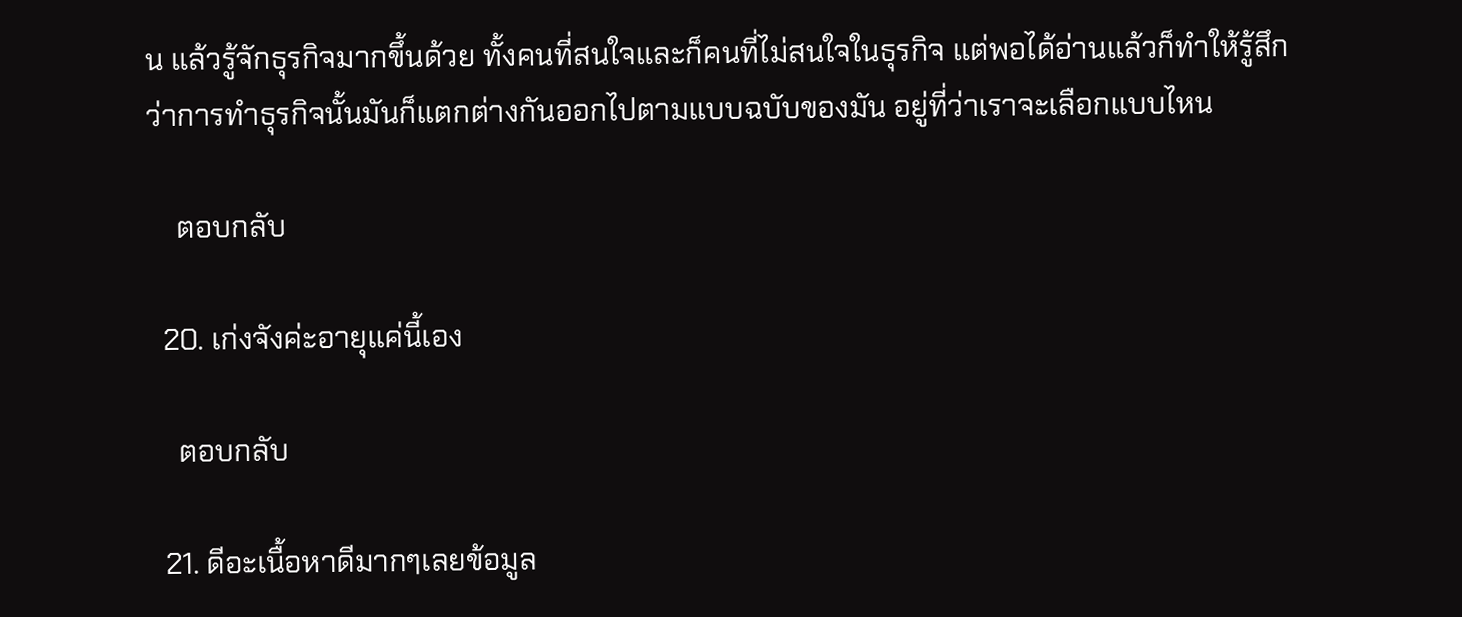น แล้วรู้จักธุรกิจมากขึ้นด้วย ทั้งคนที่สนใจและก็คนที่ไม่สนใจในธุรกิจ แต่พอได้อ่านแล้วก็ทำให้รู้สึกว่าการทำธุรกิจนั้นมันก็แตกต่างกันออกไปตามแบบฉบับของมัน อยู่ที่ว่าเราจะเลือกแบบไหน

    ตอบกลับ

  20. เก่งจังค่ะอายุแค่นี้เอง

    ตอบกลับ

  21. ดีอะเนื้อหาดีมากๆเลยข้อมูล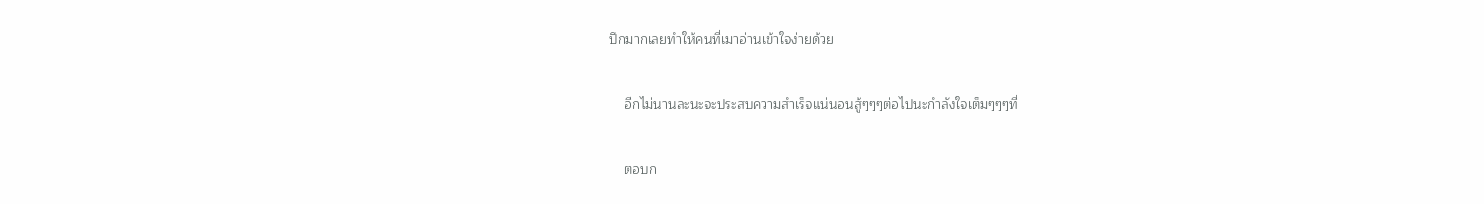ปึกมากเลยทำให้คนที่เมาอ่านเข้าใจง่ายด้วย

    อีกไม่นานละนะจะประสบความสำเร็จแน่นอนสู้ๆๆๆต่อไปนะกำลังใจเต็มๆๆๆที่

    ตอบก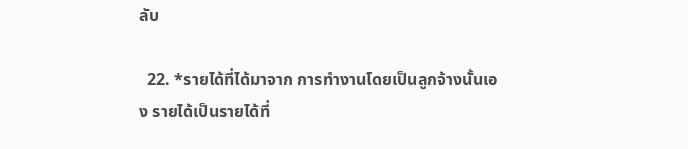ลับ

  22. *รายได้ที่ได้มาจาก การทำงานโดยเป็นลูกจ้างนั้นเอง รายได้เป็นรายได้ที่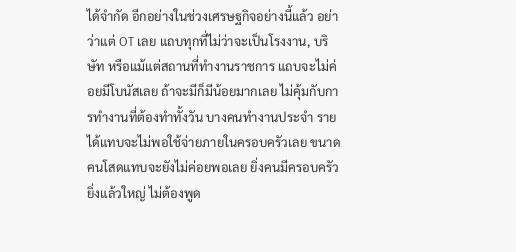ได้จำกัด อีกอย่างในช่วงเศรษฐกิจอย่างนี้แล้ว อย่าว่าแต่ OT เลย แถบทุกที่ไม่ว่าจะเป็นโรงงาน, บริษัท หรือแม้แต่สถานที่ทำงานราชการ แถบจะไม่ค่อยมีโบนัสเลย ถ้าจะมีก็มีน้อยมากเลย ไม่คุ้มกับการทำงานที่ต้องทำทั้งวัน บางคนทำงานประจำ รายได้แทบจะไม่พอใช้จ่ายภายในครอบครัวเลย ขนาดคนโสดแทบจะยังไม่ค่อยพอเลย ยิ่งคนมีครอบครัวยิ่งแล้วใหญ่ ไม่ต้องพูด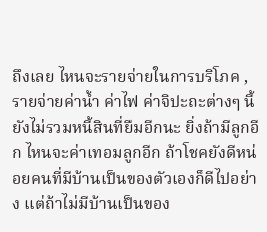ถึงเลย ไหนจะรายจ่ายในการบริโภค , รายจ่ายค่าน้ำ ค่าไฟ ค่าจิปะถะต่างๆ นี้ยังไม่รวมหนี้สินที่ยืมอีกนะ ยิ่งถ้ามีลูกอีก ไหนจะค่าเทอมลูกอีก ถ้าโชคยังดีหน่อยคนที่มีบ้านเป็นของตัวเองก็ดีไปอย่าง แต่ถ้าไม่มีบ้านเป็นของ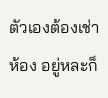ตัวเองต้องเช่าห้อง อยู่หละก็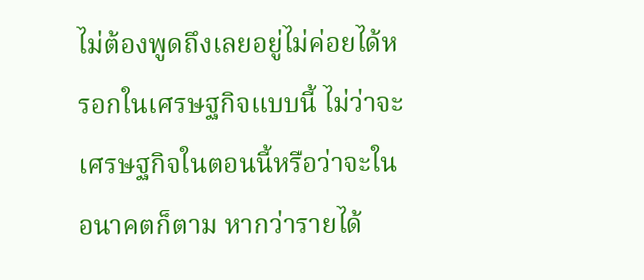ไม่ต้องพูดถึงเลยอยู่ไม่ค่อยได้หรอกในเศรษฐกิจแบบนี้ ไม่ว่าจะเศรษฐกิจในตอนนี้หรือว่าจะในอนาคตก็ตาม หากว่ารายได้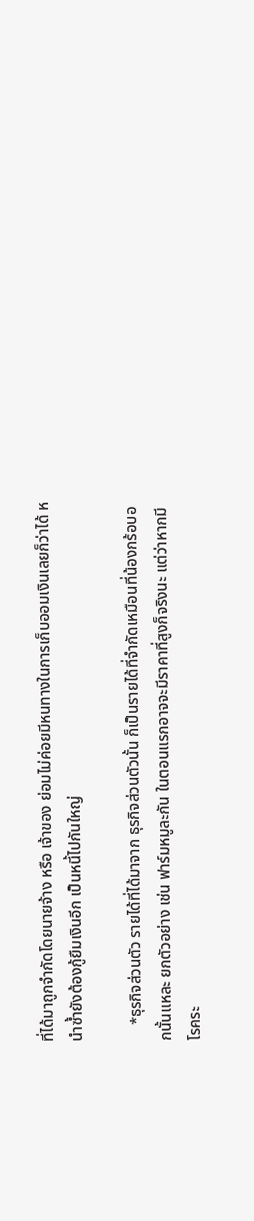ที่ได้มาถูกจำกัดโดยนายจ้าง หรือ เจ้าของ ย่อมไม่ค่อยมีหนทางในการเก็บออมเงินเลยก็ว่าได้ หนำซ้ำยังต้องกู้ยืมเงินอีก เป็นหนี้ไปกันใหญ่

    *ธุรกิจส่วนตัว รายได้ที่ได้มาจาก ธุรกิจส่วนตัวนั้น ก็เป็นรายได้ที่จำกัดเหมือนที่น้องกร้อบอกนั้นแหละ ยกตัวอย่าง เช่น ฟาร์มหมูละกัน ในตอนแรกอาจจะมีราคาที่สูงก็จริงนะ แต่ว่าหากมีโรคระ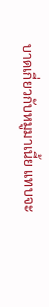บาดเกี่ยวกับหมูมาเนี้ย แทบจะ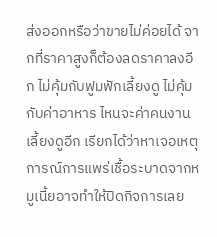ส่งออกหรือว่าขายไม่ค่อยได้ จากที่ราคาสูงก็ต้องลดราคาลงอีก ไม่คุ้มกับฟูมฟักเลี้ยงดู ไม่คุ้มกับค่าอาหาร ไหนจะค่าคนงานเลี้ยงดูอีก เรียกได้ว่าหาเจอเหตุการณ์การแพร่เชื้อระบาดจากหมูเนี้ยอาจทำให้ปิดกิจการเลย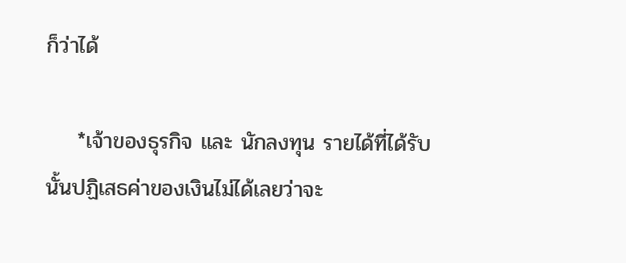ก็ว่าได้

    *เจ้าของธุรกิจ และ นักลงทุน รายได้ที่ได้รับนั้นปฏิเสธค่าของเงินไม่ได้เลยว่าจะ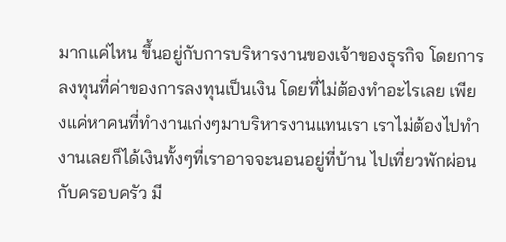มากแค่ไหน ขึ้นอยู่กับการบริหารงานของเจ้าของธุรกิจ โดยการลงทุนที่ค่าของการลงทุนเป็นเงิน โดยที่ไม่ต้องทำอะไรเลย เพียงแค่หาคนที่ทำงานเก่งๆมาบริหารงานแทนเรา เราไม่ต้องไปทำงานเลยก็ได้เงินทั้งๆที่เราอาจจะนอนอยู่ที่บ้าน ไปเที่ยวพักผ่อนกับครอบครัว มี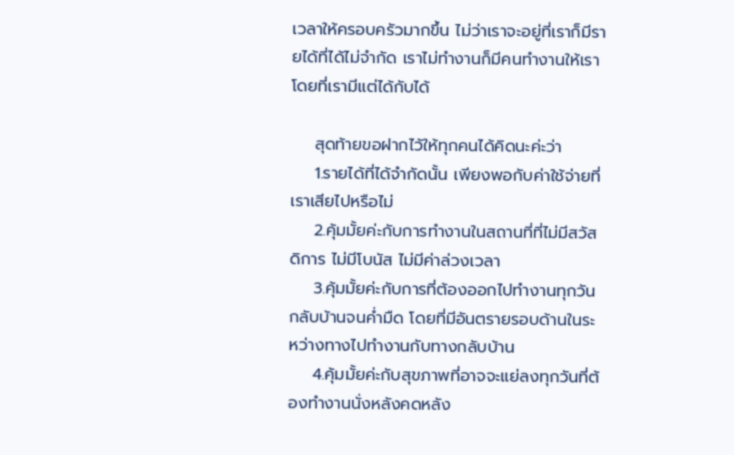เวลาให้ครอบครัวมากขึ้น ไม่ว่าเราจะอยู่ที่เราก็มีรายได้ที่ได้ไม่จำกัด เราไม่ทำงานก็มีคนทำงานให้เราโดยที่เรามีแต่ได้กับได้

    สุดท้ายขอฝากไว้ให้ทุกคนได้คิดนะค่ะว่า
    1.รายได้ที่ได้จำกัดนั้น เพียงพอกับค่าใช้จ่ายที่เราเสียไปหรือไม่
    2.คุ้มมั้ยค่ะกับการทำงานในสถานที่ที่ไม่มีสวัสดิการ ไม่มีโบนัส ไม่มีค่าล่วงเวลา
    3.คุ้มมั้ยค่ะกับการที่ต้องออกไปทำงานทุกวันกลับบ้านจนค่ำมืด โดยที่มีอันตรายรอบด้านในระหว่างทางไปทำงานกับทางกลับบ้าน
    4.คุ้มมั้ยค่ะกับสุขภาพที่อาจจะแย่ลงทุกวันที่ต้องทำงานนั่งหลังคดหลัง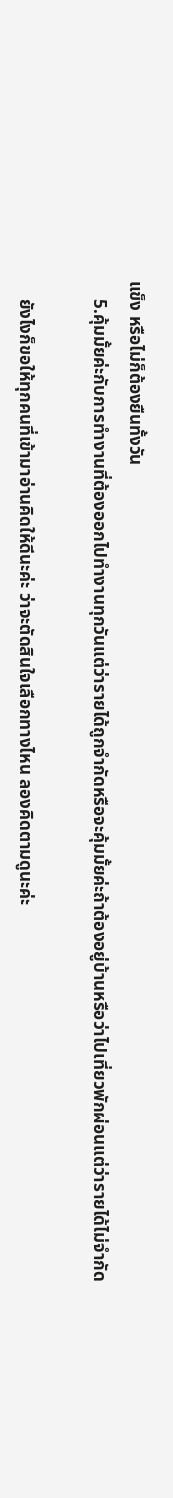แข็ง หรือไม่ก็ต้องยืนทั้งวัน
    5.คุ้มมั้ยค่ะกับการทำงานที่ต้องออกไปทำงานทุกวันแต่ว่ารายได้ถูกจำกัดหรือจะคุ้มมั้ยค่ะถ้าต้องอยู่บ้านหรือว่าไปเที่ยวพักผ่อนแต่ว่ารายได้ไม่จำกัด

    ยังไงก็ขอให้ทุกคนที่เข้ามาอ่านคิดให้ดีนะค่ะ ว่าจะตัดสินใจเลือกทางไหน ลองคิดตามดูนะค่ะ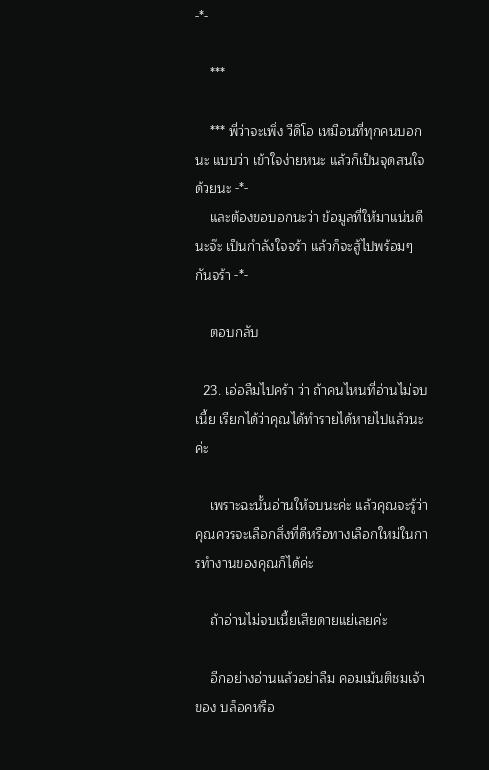-*-

    ***

    *** พี่ว่าจะเพิ่ง วีดิโอ เหมือนที่ทุกคนบอกนะ แบบว่า เข้าใจง่ายหนะ แล้วก็เป็นจุดสนใจด้วยนะ -*-
    และต้องขอบอกนะว่า ข้อมูลที่ให้มาแน่นดีนะจ๊ะ เป็นกำลังใจจร้า แล้วก็จะสู้ไปพร้อมๆกันจร้า -*-

    ตอบกลับ

  23. เอ่อลืมไปคร้า ว่า ถ้าคนไหนที่อ่านไม่จบเนี้ย เรียกได้ว่าคุณได้ทำรายได้หายไปแล้วนะค่ะ

    เพราะฉะนั้นอ่านให้จบนะค่ะ แล้วคุณจะรู้ว่าคุณควรจะเลือกสิ่งที่ดีหรือทางเลือกใหม่ในการทำงานของคุณก็ได้ค่ะ

    ถ้าอ่านไม่จบเนี้ยเสียดายแย่เลยค่ะ

    อีกอย่างอ่านแล้วอย่าลืม คอมเม้นติชมเจ้าของ บล็อคหรือ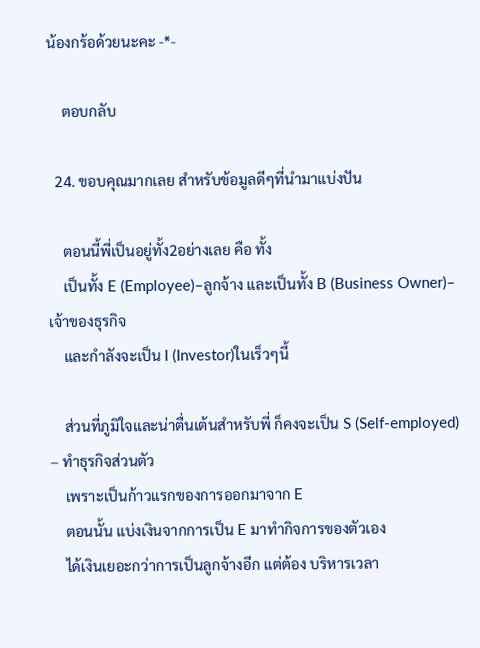น้องกร้อด้วยนะคะ -*-

    ตอบกลับ

  24. ขอบคุณมากเลย สำหรับข้อมูลดีๆที่นำมาแบ่งปัน

    ตอนนี้พี่เป็นอยู่ทั้ง2อย่างเลย คือ ทั้ง
    เป็นทั้ง E (Employee)–ลูกจ้าง และเป็นทั้ง B (Business Owner)–เจ้าของธุรกิจ
    และกำลังจะเป็น I (Investor)ในเร็วๆนี้

    ส่วนที่ภูมิใจและน่าตื่นเต้นสำหรับพี่ ก็คงจะเป็น S (Self-employed) – ทำธุรกิจส่วนตัว
    เพราะเป็นก้าวแรกของการออกมาจาก E
    ตอนนั้น แบ่งเงินจากการเป็น E มาทำกิจการของตัวเอง
    ได้เงินเยอะกว่าการเป็นลูกจ้างอีก แต่ต้อง บริหารเวลา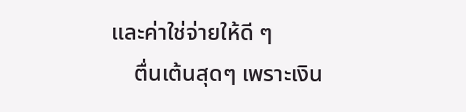และค่าใช่จ่ายให้ดี ๆ
    ตื่นเต้นสุดๆ เพราะเงิน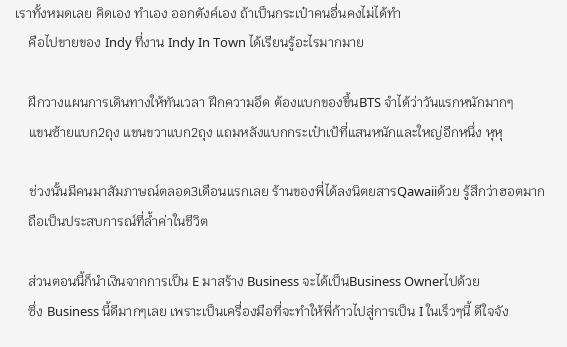เราทั้งหมดเลย คิดเอง ทำเอง ออกตังค์เอง ถ้าเป็นกระเป๋าคนอื่นคงไม่ได้ทำ
    คือไปขายของ Indy ที่งาน Indy In Town ได้เรียนรู้อะไรมากมาย

    ฝึกวางแผนการเดินทางให้ทันเวลา ฝึกความอึด ต้องแบกของขึ้นBTS จำได้ว่าวันแรกหนักมากๆ
    แขนซ้ายแบก2ถุง แขนขวาแบก2ถุง แถมหลังแบกกระเป๋าเป้ที่แสนหนักและใหญ่อีกหนึ่ง หุหุ

    ช่วงนั้นมีคนมาสัมภาษณ์ตลอด3เดือนแรกเลย ร้านของพี่ได้ลงนิตยสารQawaiiด้วย รู้สึกว่าฮอตมาก
    ถือเป็นประสบการณ์ที่ล้ำค่าในชีวิต

    ส่วนตอนนี้ก็นำเงินจากการเป็น E มาสร้าง Business จะได้เป็นBusiness Ownerไปด้วย
    ซึ่ง Business นี้ดีมากๆเลย เพราะเป็นเครื่องมือที่จะทำให้พี่ก้าวไปสู่การเป็น I ในเร็วๆนี้ ดีใจจัง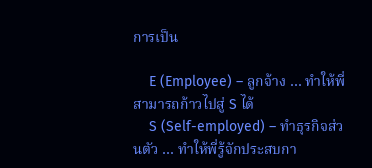การเป็น

    E (Employee) – ลูกจ้าง … ทำให้พี่สามารถก้าวไปสู่ S ได้
    S (Self-employed) – ทำธุรกิจส่วนตัว … ทำให้พี่รู้จักประสบกา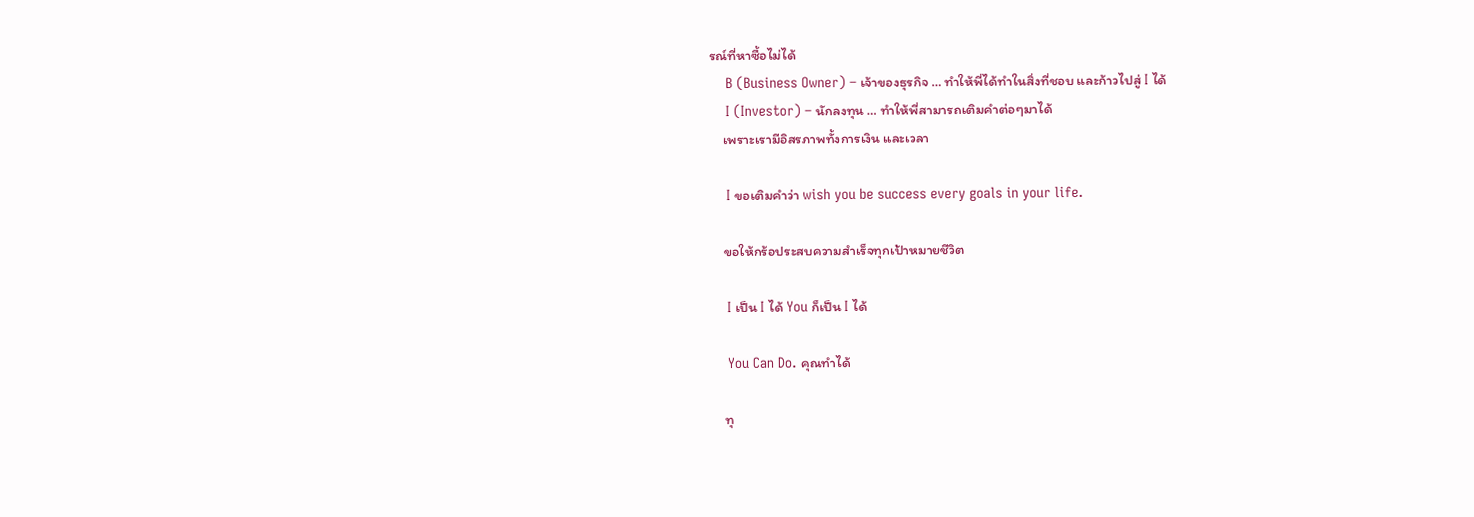รณ์ที่หาซื้อไม่ได้
    B (Business Owner) – เจ้าของธุรกิจ … ทำให้พี่ได้ทำในสิ่งที่ชอบ และก้าวไปสู่ I ได้
    I (Investor) – นักลงทุน … ทำให้พี่สามารถเติมคำต่อๆมาได้
    เพราะเรามีอิสรภาพทั้งการเงิน และเวลา

    I ขอเติมคำว่า wish you be success every goals in your life.

    ขอให้กร้อประสบความสำเร็จทุกเป้าหมายชีวิต

    I เป็น I ได้ You ก็เป็น I ได้

    You Can Do. คุณทำได้

    ทุ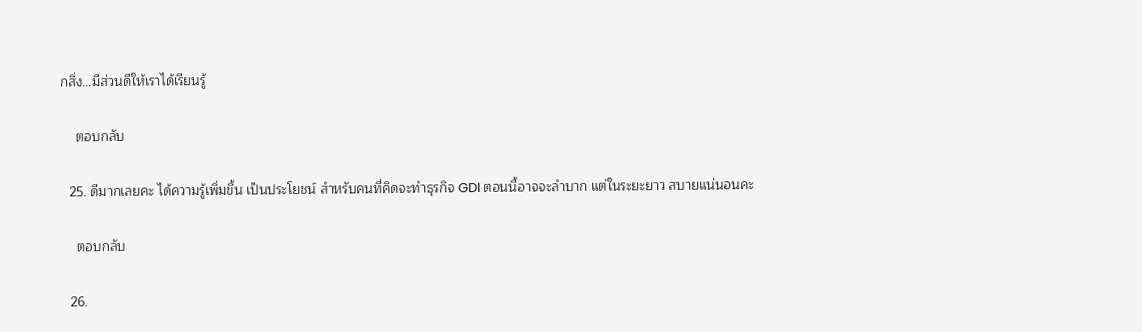กสิ่ง…มีส่วนดีให้เราได้เรียนรู้

    ตอบกลับ

  25. ดีมากเลยคะ ได้ความรู้เพิ่มขึ้น เป็นประโยชน์ สำหรับคนที่คิดจะทำธุรกิจ GDI ตอนนี้อาจจะลำบาก แต่ในระยะยาว สบายแน่นอนคะ

    ตอบกลับ

  26.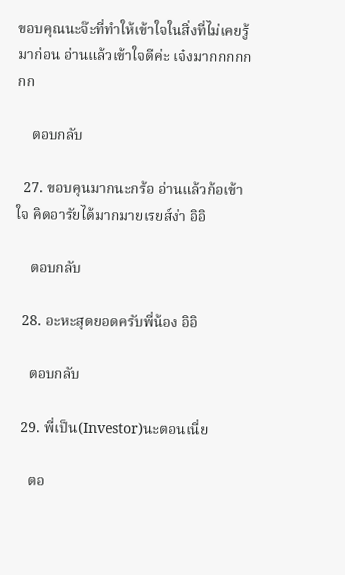ขอบคุณนะจ๊ะที่ทำให้เข้าใจในสิ่งที่ไม่เคยรู้มาก่อน อ่านแล้วเข้าใจดีค่ะ เจ๋งมากกกกกกก

    ตอบกลับ

  27. ขอบคุนมากนะกร้อ อ่านแล้วก้อเข้าใจ คิดอารัยได้มากมายเรยส์ง่า อิอิ

    ตอบกลับ

  28. อะหะสุดยอดครับพี่น้อง อิอิ

    ตอบกลับ

  29. พี่เป็น(Investor)นะตอนเนี่ย

    ตอ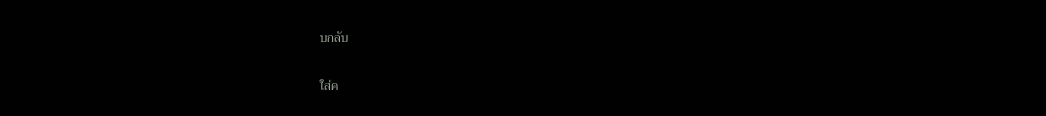บกลับ

ใส่ค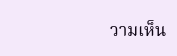วามเห็น